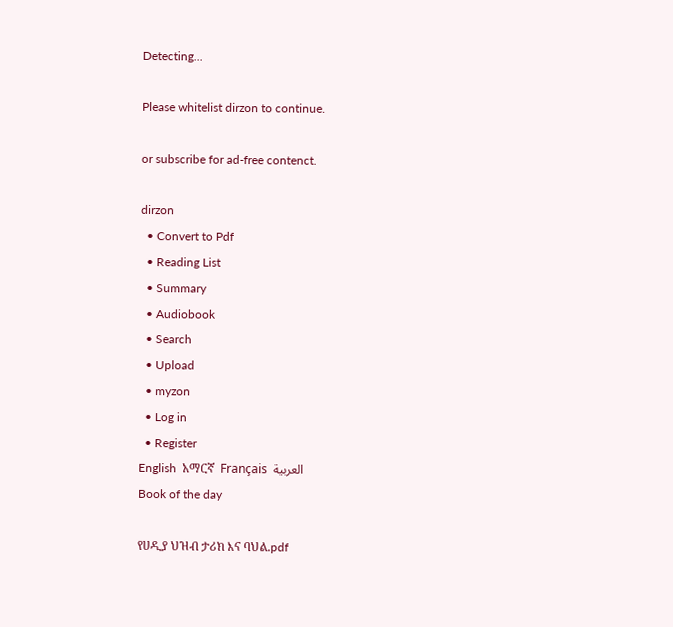Detecting...

Please whitelist dirzon to continue.

or subscribe for ad-free contenct.

dirzon
  • Convert to Pdf
  • Reading List
  • Summary
  • Audiobook
  • Search
  • Upload
  • myzon
  • Log in
  • Register
English  አማርኛ  Français  العربية
Book of the day

የሀዲያ ህዝብ ታሪክ እና ባህል.pdf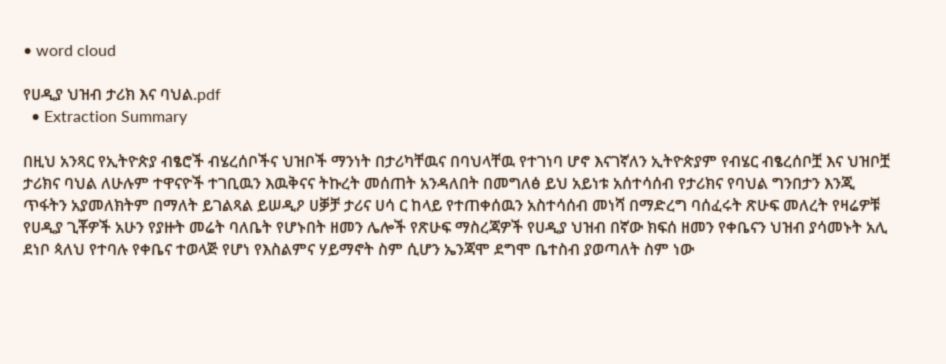• word cloud

የሀዲያ ህዝብ ታሪክ እና ባህል.pdf
  • Extraction Summary

በዚህ አንጻር የኢትዮጵያ ብፄሮች ብሄረሰቦችና ህዝቦች ማንነት በታሪካቸዉና በባህላቸዉ የተገነባ ሆኖ እናገኛለን ኢትዮጵያም የብሄር ብፄረሰቦቿ እና ህዝቦቿ ታሪክና ባህል ለሁሉም ተዋናዮች ተገቢዉን እዉቅናና ትኩረት መሰጠት አንዳለበት በመግለፅ ይህ አይነቱ አሰተሳሰብ የታሪክና የባህል ግንበታን እንጂ ጥፋትን አያመለክትም በማለት ይገልጻል ይሠዲዖ ሀቓቻ ታሪና ሀሳ ር ከላይ የተጠቀሰዉን አስተሳሰብ መነሻ በማድረግ ባሰፈሩት ጽሁፍ መለረት የዛሬዎቹ የሀዲያ ጊቾዎች አሁን የያዙት መሬት ባለቤት የሆኑበት ዘመን ሌሎች የጽሁፍ ማስረጃዎች የሀዲያ ህዝብ በኛው ክፍሰ ዘመን የቀቤናን ህዝብ ያሳመኑት አሊ ደነቦ ጳለህ የተባሉ የቀቤና ተወላጅ የሆነ የእስልምና ሃይማኖት ስም ሲሆን ኤንጃሞ ደግሞ ቤተስብ ያወጣለት ስም ነው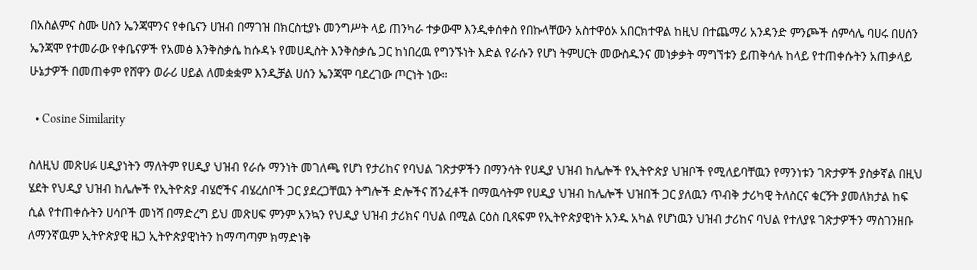በአስልምና ስሙ ሀስን ኤንጃሞንና የቀቤናን ሀዝብ በማገዝ በክርስቲያኑ መንግሥት ላይ ጠንካራ ተቃውሞ እንዲቀሰቀስ የበኩላቸውን አስተዋዕኦ አበርክተዋል ከዚህ በተጨማሪ አንዳንድ ምንጮች ሰምሳሌ ባሀሩ በሀሰን ኤንጃሞ የተመራው የቀቤናዎች የአመፅ እንቅስቃሴ ከሱዳኑ የመሀዲስት እንቅስቃሴ ጋር ከነበረዉ የግንኙነት እድል የራሱን የሆነ ትምሀርት መውስዱንና መነቃቃት ማግኘቱን ይጠቅሳሉ ከላይ የተጠቀሱትን አጠቃላይ ሁኔታዎች በመጠቀም የሸዋን ወራሪ ሀይል ለመቋቋም እንዲቻል ሀሰን ኤንጃሞ ባደረገው ጦርነት ነው።

  • Cosine Similarity

ስለዚህ መጽሀፉ ሀዲያነትን ማለትም የሀዲያ ህዝብ የራሱ ማንነት መገለጫ የሆነ የታሪከና የባህል ገጽታዎችን በማንሳት የሀዲያ ህዝብ ከሌሎች የኢትዮጵያ ህዝቦች የሚለይባቸዉን የማንነቱን ገጽታዎች ያስቃኛል በዚህ ሄደት የህዲያ ህዝብ ከሌሎች የኢትዮጵያ ብሄሮችና ብሄረሰቦች ጋር ያደረጋቸዉን ትግሎች ድሎችና ሽንፈቶች በማዉሳትም የሀዲያ ህዝብ ከሌሎች ህዝበች ጋር ያለዉን ጥብቅ ታሪካዊ ትለስርና ቁርኝት ያመለክታል ከፍ ሲል የተጠቀሱትን ሀሳቦች መነሻ በማድረግ ይህ መጽሀፍ ምንም አንኳን የህዲያ ህዝብ ታሪክና ባህል በሚል ርዕስ ቢጻፍም የኢትዮጵያዊነት አንዱ አካል የሆነዉን ህዝብ ታሪከና ባህል የተለያዩ ገጽታዎችን ማስገንዘቡ ለማንኛዉም ኢትዮጵያዊ ዜጋ ኢትዮጵያዊነትን ከማጣጣም ክማድነቅ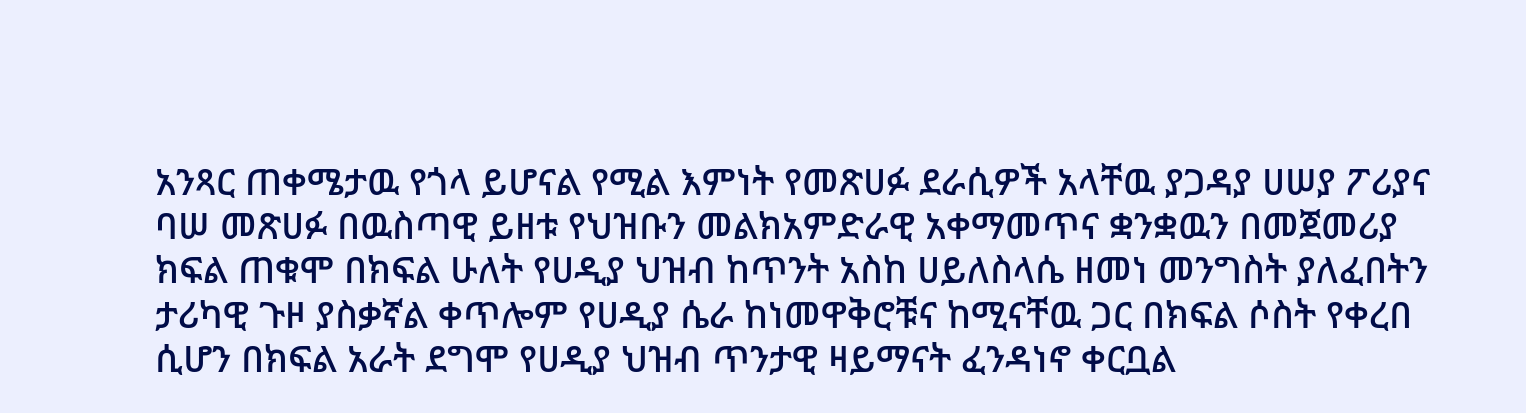አንጻር ጠቀሜታዉ የጎላ ይሆናል የሚል እምነት የመጽሀፉ ደራሲዎች አላቸዉ ያጋዳያ ሀሠያ ፖሪያና ባሠ መጽሀፉ በዉስጣዊ ይዘቱ የህዝቡን መልክአምድራዊ አቀማመጥና ቋንቋዉን በመጀመሪያ ክፍል ጠቁሞ በክፍል ሁለት የሀዲያ ህዝብ ከጥንት አስከ ሀይለስላሴ ዘመነ መንግስት ያለፈበትን ታሪካዊ ጉዞ ያስቃኛል ቀጥሎም የሀዲያ ሴራ ከነመዋቅሮቹና ከሚናቸዉ ጋር በክፍል ሶስት የቀረበ ሲሆን በክፍል አራት ደግሞ የሀዲያ ህዝብ ጥንታዊ ዛይማናት ፈንዳነኖ ቀርቧል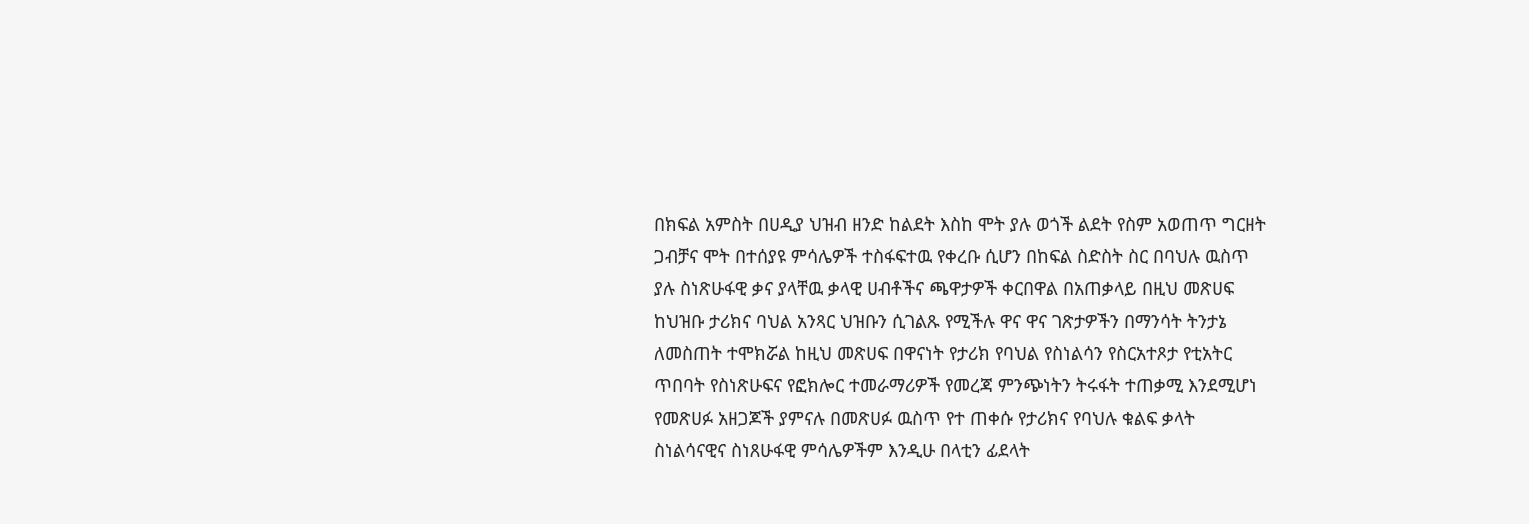በክፍል አምስት በሀዲያ ህዝብ ዘንድ ከልደት እስከ ሞት ያሉ ወጎች ልደት የስም አወጠጥ ግርዘት ጋብቻና ሞት በተሰያዩ ምሳሌዎች ተስፋፍተዉ የቀረቡ ሲሆን በከፍል ስድስት ስር በባህሉ ዉስጥ ያሉ ስነጽሁፋዊ ቃና ያላቸዉ ቃላዊ ሀብቶችና ጫዋታዎች ቀርበዋል በአጠቃላይ በዚህ መጽሀፍ ከህዝቡ ታሪክና ባህል አንጻር ህዝቡን ሲገልጹ የሚችሉ ዋና ዋና ገጽታዎችን በማንሳት ትንታኔ ለመስጠት ተሞክሯል ከዚህ መጽሀፍ በዋናነት የታሪክ የባህል የስነልሳን የስርአተጾታ የቲአትር ጥበባት የስነጽሁፍና የፎክሎር ተመራማሪዎች የመረጃ ምንጭነትን ትሩፋት ተጠቃሚ እንደሚሆነ የመጽሀፉ አዘጋጆች ያምናሉ በመጽሀፉ ዉስጥ የተ ጠቀሱ የታሪክና የባህሉ ቁልፍ ቃላት ስነልሳናዊና ስነጸሁፋዊ ምሳሌዎችም እንዲሁ በላቲን ፊደላት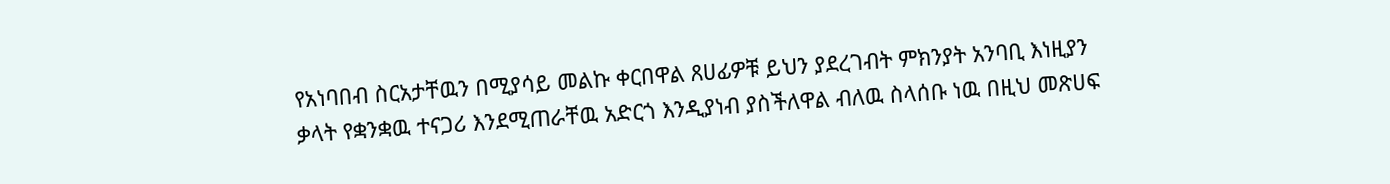የአነባበብ ስርአታቸዉን በሚያሳይ መልኩ ቀርበዋል ጸሀፊዎቹ ይህን ያደረገብት ምክንያት አንባቢ እነዚያን ቃላት የቋንቋዉ ተናጋሪ እንደሚጠራቸዉ አድርጎ እንዲያነብ ያስችለዋል ብለዉ ስላሰቡ ነዉ በዚህ መጽሀፍ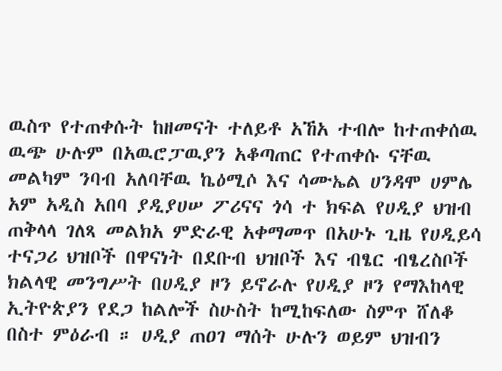ዉስጥ የተጠቀሱት ከዘመናት ተለይቶ አኸአ ተብሎ ከተጠቀሰዉ ዉጭ ሁሉም በአዉሮፓዉያን አቆጣጠር የተጠቀሱ ናቸዉ መልካም ንባብ አለባቸዉ ኬዕሚሶ እና ሳሙኤል ሀንዳሞ ሀምሌ አም አዲስ አበባ ያዲያሀሠ ፖሪናና ጎሳ ተ ክፍል የሀዲያ ህዝብ ጠቅላላ ገለጻ መልክአ ምድራዊ አቀማመጥ በአሁኑ ጊዜ የሀዲይሳ ተናጋሪ ህዝቦች በዋናነት በደቡብ ህዝቦች እና ብፄር ብፄረስቦች ክልላዊ መንግሥት በሀዲያ ዞን ይኖራሉ የሀዲያ ዞን የማእከላዊ ኢትዮጵያን የደጋ ከልሎች ስሁስት ከሚከፍለው ስምጥ ሸለቆ በስተ ምዕራብ ። ሀዲያ ጠዐገ ማሰት ሁሉን ወይም ህዝብን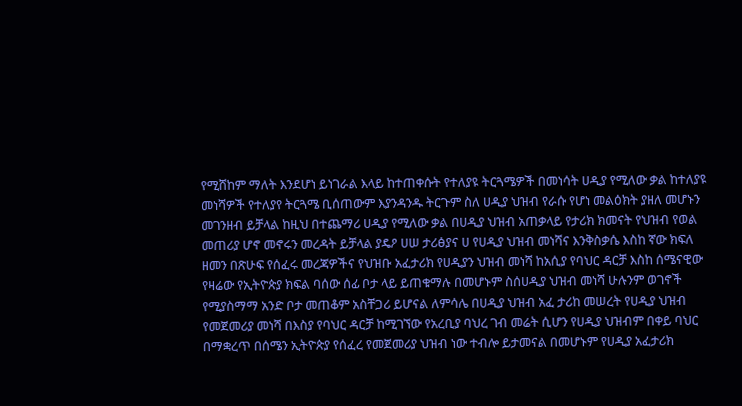የሚሸከም ማለት እንደሆነ ይነገራል እላይ ከተጠቀሱት የተለያዩ ትርጓሜዎች በመነሳት ሀዲያ የሚለው ቃል ከተለያዩ መነሻዎች የተለያየ ትርጓሜ ቢሰጠውም እያንዳንዱ ትርጉም ስለ ሀዲያ ህዝብ የራሱ የሆነ መልዕክት ያዘለ መሆኑን መገንዘብ ይቻላል ከዚህ በተጨማሪ ሀዲያ የሚለው ቃል በሀዲያ ህዝብ አጠቃላይ የታሪክ ክመናት የህዝብ የወል መጠሪያ ሆኖ መኖሩን መረዳት ይቻላል ያዴዖ ሀሠ ታሪፅያና ሀ የሀዲያ ህዝብ መነሻና እንቅስቃሴ እስከ ኛው ክፍለ ዘመን በጽሁፍ የሰፈሩ መረጃዎችና የህዝቡ አፈታሪክ የሀዲያን ህዝብ መነሻ ከአሲያ የባህር ዳርቻ እስከ ሰሜናዊው የዛሬው የኢትዮጵያ ክፍል ባሰው ሰፊ ቦታ ላይ ይጠቁማሉ በመሆኑም ስሰሀዲያ ህዝብ መነሻ ሁሉንም ወገኖች የሚያስማማ አንድ ቦታ መጠቆም አስቸጋሪ ይሆናል ለምሳሌ በሀዲያ ህዝብ አፈ ታሪከ መሠረት የሀዲያ ህዝብ የመጀመሪያ መነሻ በእስያ የባህር ዳርቻ ከሚገኘው የአረቢያ ባህረ ገብ መሬት ሲሆን የሀዲያ ህዝብም በቀይ ባህር በማቋረጥ በሰሜን ኢትዮጵያ የሰፈረ የመጀመሪያ ህዝብ ነው ተብሎ ይታመናል በመሆኑም የሀዲያ አፈታሪክ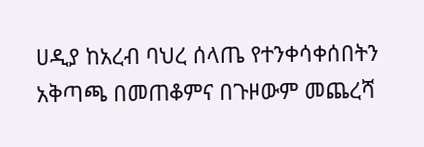ሀዲያ ከአረብ ባህረ ሰላጤ የተንቀሳቀሰበትን አቅጣጫ በመጠቆምና በጉዞውም መጨረሻ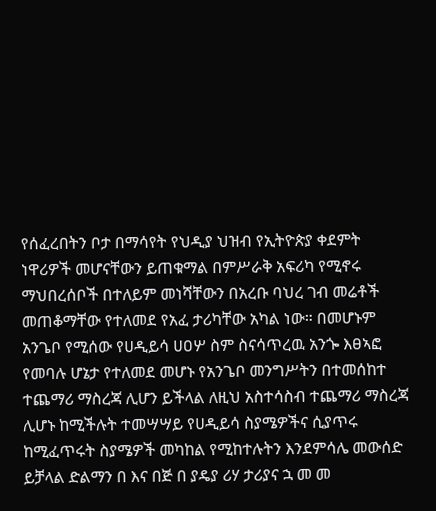የሰፈረበትን ቦታ በማሳየት የህዲያ ህዝብ የኢትዮጵያ ቀደምት ነዋሪዎች መሆናቸውን ይጠቁማል በምሥራቅ አፍሪካ የሚኖሩ ማህበረሰቦች በተለይም መነሻቸውን በአረቡ ባህረ ገብ መሬቶች መጠቆማቸው የተለመደ የአፈ ታሪካቸው አካል ነው። በመሆኑም አንጌቦ የሚሰው የሀዲይሳ ሀዐሦ ስም ስናሳጥረዉ አንጐ እፀኣፎ የመባሉ ሆኔታ የተለመደ መሆኑ የአንጌቦ መንግሥትን በተመሰከተ ተጨማሪ ማስረጃ ሊሆን ይችላል ለዚህ አስተሳስብ ተጨማሪ ማስረጃ ሊሆኑ ከሚችሉት ተመሣሣይ የሀዲይሳ ስያሜዎችና ሲያጥሩ ከሚፈጥሩት ስያሜዎች መካከል የሚከተሉትን እንደምሳሌ መውሰድ ይቻላል ድልማን በ እና በጅ በ ያዴያ ሪሃ ታሪያና ኋ መ መ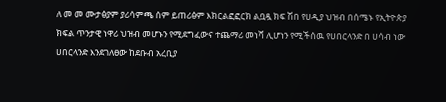ለ መ መ ሙታፅያም ያሪሳምጫ ሰም ይጠሪፅም እክርልፎፎርክ ልቧዷ ክፍ ሽበ የሀዲያ ህዝብ በሰሜኑ የኢትዮጵያ ክፍል ጥንታዊ ነዋሪ ህዝብ መሆኑን የሚደግፈውና ተጨማሪ መነሻ ሊሆነን የሚችሰዉ የሀበርላንድ በ ሀሳብ ነው ሀበርላንድ እንደገለፀው ከደቡብ አረቢያ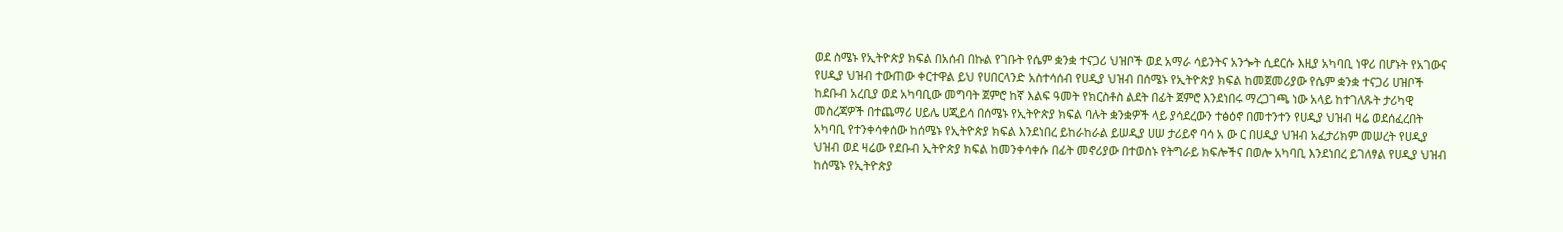ወደ ስሜኑ የኢትዮጵያ ክፍል በአሰብ በኩል የገቡት የሴም ቋንቋ ተናጋሪ ህዝቦች ወደ አማራ ሳይንትና አንጐት ሲደርሱ እዚያ አካባቢ ነዋሪ በሆኑት የአገውና የሀዲያ ህዝብ ተውጠው ቀርተዋል ይህ የሀበርላንድ አስተሳሰብ የሀዲያ ህዝብ በሰሜኑ የኢትዮጵያ ክፍል ከመጀመሪያው የሴም ቋንቋ ተናጋሪ ሀዝቦች ከደቡብ አረቢያ ወደ አካባቢው መግባት ጀምሮ ከኛ እልፍ ዓመት የክርስቶስ ልደት በፊት ጀምሮ እንደነበሩ ማረጋገጫ ነው አላይ ከተገለጹት ታሪካዊ መስረጃዎች በተጨማሪ ሀይሌ ሀጂይሳ በሰሜኑ የኢትዮጵያ ክፍል ባሉት ቋንቋዎች ላይ ያሳደረውን ተፅዕኖ በመተንተን የሀዲያ ህዝብ ዛሬ ወደሰፈረበት አካባቢ የተንቀሳቀሰው ከሰሜኑ የኢትዮጵያ ክፍል እንደነበረ ይከራከራል ይሠዲያ ሀሠ ታሪይኖ ባሳ አ ው ር በሀዲያ ህዝብ አፈታሪክም መሠረት የሀዲያ ህዝብ ወደ ዛሬው የደቡብ ኢትዮጵያ ክፍል ከመንቀሳቀሱ በፊት መኖሪያው በተወስኑ የትግራይ ክፍሎችና በወሎ አካባቢ እንደነበረ ይገለፃል የሀዲያ ህዝብ ከሰሜኑ የኢትዮጵያ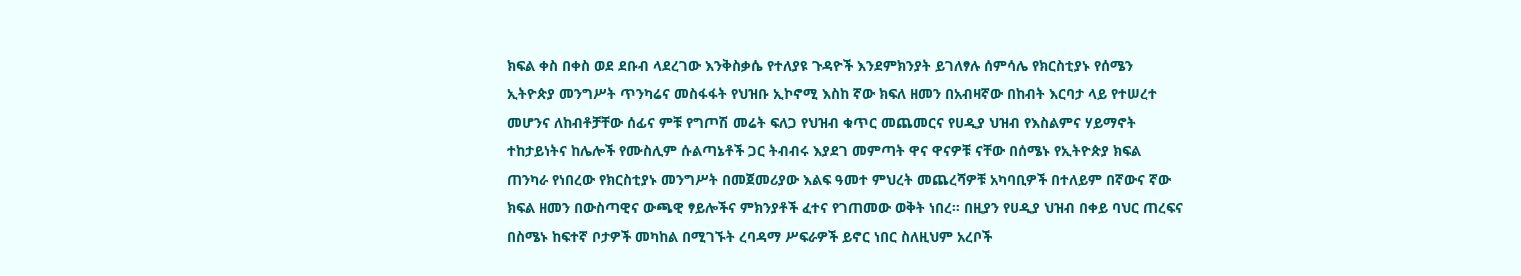ክፍል ቀስ በቀስ ወደ ደቡብ ላደረገው እንቅስቃሴ የተለያዩ ጉዳዮች እንደምክንያት ይገለፃሉ ሰምሳሌ የክርስቲያኑ የሰሜን ኢትዮጵያ መንግሥት ጥንካሬና መስፋፋት የህዝቡ ኢኮኖሚ እስከ ኛው ክፍለ ዘመን በአብዛኛው በከብት እርባታ ላይ የተሠረተ መሆንና ለከብቶቻቸው ሰፊና ምቹ የግጦሽ መሬት ፍለጋ የህዝብ ቁጥር መጨመርና የሀዲያ ህዝብ የእስልምና ሃይማኖት ተከታይነትና ከሌሎች የሙስሊም ሱልጣኔቶች ጋር ትብብሩ እያደገ መምጣት ዋና ዋናዎቹ ናቸው በሰሜኑ የኢትዮጵያ ክፍል ጠንካራ የነበረው የክርስቲያኑ መንግሥት በመጀመሪያው እልፍ ዓመተ ምህረት መጨረሻዎቹ አካባቢዎች በተለይም በኛውና ኛው ክፍል ዘመን በውስጣዊና ውጫዊ ፃይሎችና ምክንያቶች ፈተና የገጠመው ወቅት ነበረ። በዚያን የሀዲያ ህዝብ በቀይ ባህር ጠረፍና በስሜኑ ከፍተኛ ቦታዎች መካከል በሚገኙት ረባዳማ ሥፍራዎች ይኖር ነበር ስለዚህም አረቦች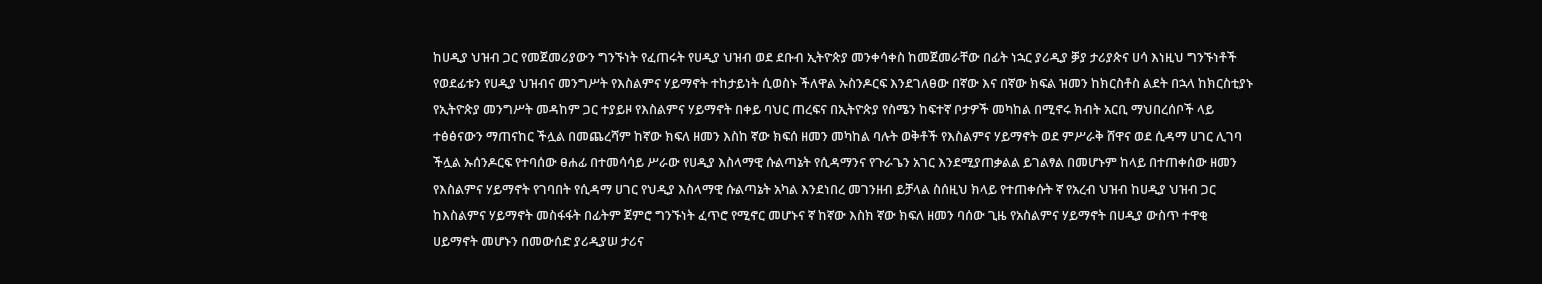ከሀዲያ ህዝብ ጋር የመጀመሪያውን ግንኙነት የፈጠሩት የሀዲያ ህዝብ ወደ ደቡብ ኢትዮጵያ መንቀሳቀስ ከመጀመራቸው በፊት ነኋር ያሪዲያ ቓያ ታሪያጵና ሀሳ እነዚህ ግንኙነቶች የወደፊቱን የሀዲያ ህዝብና መንግሥት የእስልምና ሃይማኖት ተከታይነት ሲወስኑ ችለዋል ኡስንዶርፍ እንደገለፀው በኛው እና በኛው ክፍል ዝመን ከክርስቶስ ልደት በኋላ ከክርስቲያኑ የኢትዮጵያ መንግሥት መዳከም ጋር ተያይዞ የእስልምና ሃይማኖት በቀይ ባህር ጠረፍና በኢትዮጵያ የስሜን ከፍተኛ ቦታዎች መካከል በሚኖሩ ክብት አርቢ ማህበረሰቦች ላይ ተፅፅናውን ማጠናከር ችሏል በመጨረሻም ከኛው ክፍለ ዘመን እስከ ኛው ክፍሰ ዘመን መካከል ባሉት ወቅቶች የእስልምና ሃይማኖት ወደ ምሥራቅ ሸዋና ወደ ሲዳማ ሀገር ሊገባ ችሏል ኡሰንዶርፍ የተባሰው ፀሐፊ በተመሳሳይ ሥራው የሀዲያ እስላማዊ ሱልጣኔት የሲዳማንና የጉራጌን አገር እንደሚያጠቃልል ይገልፃል በመሆኑም ከላይ በተጠቀሰው ዘመን የእስልምና ሃይማኖት የገባበት የሲዳማ ሀገር የህዲያ እስላማዊ ሱልጣኔት አካል እንደነበረ መገንዘብ ይቻላል ስሰዚህ ክላይ የተጠቀሱት ኛ የአረብ ህዝብ ከሀዲያ ህዝብ ጋር ከእስልምና ሃይማኖት መስፋፋት በፊትም ጀምሮ ግንኙነት ፈጥሮ የሚኖር መሆኑና ኛ ከኛው እስክ ኛው ክፍለ ዘመን ባሰው ጊዜ የአስልምና ሃይማኖት በሀዲያ ውስጥ ተዋቂ ሀይማኖት መሆኑን በመውሰድ ያሪዲያሠ ታሪና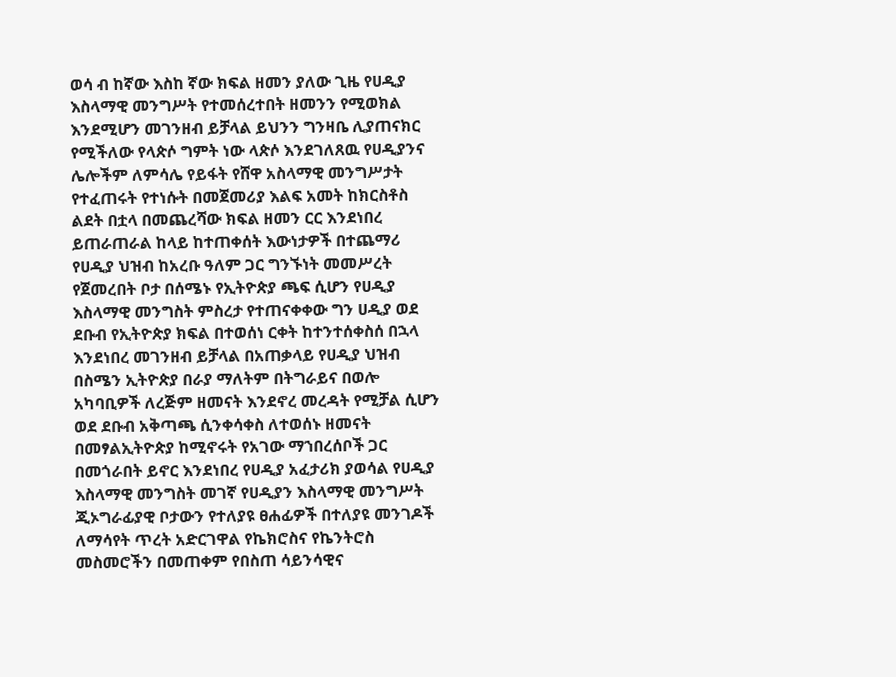ወሳ ብ ከኛው እስከ ኛው ክፍል ዘመን ያለው ጊዜ የሀዲያ እስላማዊ መንግሥት የተመሰረተበት ዘመንን የሚወክል እንደሚሆን መገንዘብ ይቻላል ይህንን ግንዛቤ ሊያጠናክር የሚችለው የላጵሶ ግምት ነው ላጵሶ እንደገለጸዉ የሀዲያንና ሌሎችም ለምሳሌ የይፋት የሸዋ አስላማዊ መንግሥታት የተፈጠሩት የተነሱት በመጀመሪያ እልፍ አመት ከክርስቶስ ልደት በቷላ በመጨረሻው ክፍል ዘመን ርር እንደነበረ ይጠራጠራል ከላይ ከተጠቀሰት እውነታዎች በተጨማሪ የሀዲያ ህዝብ ከአረቡ ዓለም ጋር ግንኙነት መመሥረት የጀመረበት ቦታ በሰሜኑ የኢትዮጵያ ጫፍ ሲሆን የሀዲያ እስላማዊ መንግስት ምስረታ የተጠናቀቀው ግን ሀዲያ ወደ ደቡብ የኢትዮጵያ ክፍል በተወሰነ ርቀት ከተንተሰቀስሰ በኋላ እንደነበረ መገንዘብ ይቻላል በአጠቃላይ የሀዲያ ህዝብ በስሜን ኢትዮጵያ በራያ ማለትም በትግራይና በወሎ አካባቢዎች ለረጅም ዘመናት እንደኖረ መረዳት የሚቻል ሲሆን ወደ ደቡብ አቅጣጫ ሲንቀሳቀስ ለተወሰኑ ዘመናት በመፃልኢትዮጵያ ከሚኖሩት የአገው ማኀበረሰቦች ጋር በመጎራበት ይኖር እንደነበረ የሀዲያ አፈታሪክ ያወሳል የሀዲያ እስላማዊ መንግስት መገኛ የሀዲያን እስላማዊ መንግሥት ጂኦግራፊያዊ ቦታውን የተለያዩ ፀሐፊዎች በተለያዩ መንገዶች ለማሳየት ጥረት አድርገዋል የኬክሮስና የኬንትሮስ መስመሮችን በመጠቀም የበስጠ ሳይንሳዊና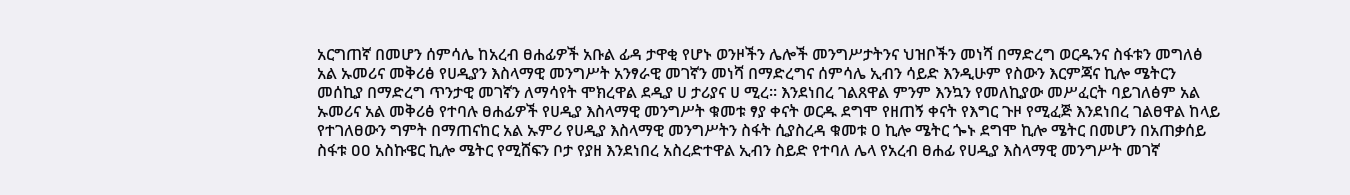አርግጠኛ በመሆን ሰምሳሌ ከአረብ ፀሐፊዎች አቡል ፊዳ ታዋቂ የሆኑ ወንዞችን ሌሎች መንግሥታትንና ህዝቦችን መነሻ በማድረግ ወርዱንና ስፋቱን መግለፅ አል ኡመሪና መቅሪፅ የሀዲያን እስላማዊ መንግሥት አንፃራዊ መገኛን መነሻ በማድረግና ሰምሳሌ ኢብን ሳይድ እንዲሁም የስውን እርምጃና ኪሎ ሜትርን መሰኪያ በማድረግ ጥንታዊ መገኛን ለማሳየት ሞክረዋል ደዲያ ሀ ታሪያና ሀ ሚረ። እንደነበረ ገልጸዋል ምንም እንኳን የመለኪያው መሥፈርት ባይገለፅም አል ኡመሪና አል መቅሪፅ የተባሉ ፀሐፊዎች የሀዲያ እስላማዊ መንግሥት ቁመቱ ፃያ ቀናት ወርዱ ደግሞ የዘጠኝ ቀናት የእግር ጉዞ የሚፈጅ እንደነበረ ገልፀዋል ከላይ የተገለፀውን ግምት በማጠናከር አል ኡምሪ የሀዲያ እስላማዊ መንግሥትን ስፋት ሲያስረዳ ቁመቱ ዐ ኪሎ ሜትር ጐኑ ደግሞ ኪሎ ሜትር በመሆን በአጠቃሰይ ስፋቱ ዐዐ አስኩዌር ኪሎ ሜትር የሚሸፍን ቦታ የያዘ እንደነበረ አስረድተዋል ኢብን ስይድ የተባለ ሌላ የአረብ ፀሐፊ የሀዲያ እስላማዊ መንግሥት መገኛ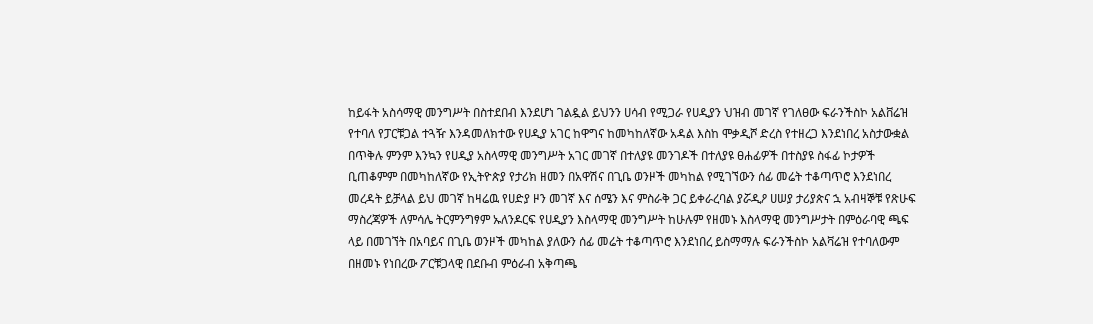ከይፋት አስሳማዊ መንግሥት በስተደበብ እንደሆነ ገልዷል ይህንን ሀሳብ የሚጋራ የሀዲያን ህዝብ መገኛ የገለፀው ፍራንችስኮ አልቨሬዝ የተባለ የፓርቹጋል ተጓዥ እንዳመለክተው የሀዲያ አገር ከዋግና ከመካከለኛው አዳል እስከ ሞቃዲሾ ድረስ የተዘረጋ እንደነበረ አስታውቋል በጥቅሉ ምንም እንኳን የሀዲያ አስላማዊ መንግሥት አገር መገኛ በተለያዩ መንገዶች በተለያዩ ፀሐፊዎች በተስያዩ ስፋፊ ኮታዎች ቢጠቆምም በመካከለኛው የኢትዮጵያ የታሪክ ዘመን በአዋሽና በጊቤ ወንዞች መካከል የሚገኘውን ሰፊ መሬት ተቆጣጥሮ እንደነበረ መረዳት ይቻላል ይህ መገኛ ከዛሬዉ የሀድያ ዞን መገኛ እና ሰሜን እና ምስራቅ ጋር ይቀራረባል ያሯዲዖ ሀሠያ ታሪያጵና ኋ አብዛኞቹ የጽሁፍ ማስረጃዎች ለምሳሌ ትርምንግፃም ኡለንዶርፍ የሀዲያን እስላማዊ መንግሥት ከሁሉም የዘመኑ እስላማዊ መንግሥታት በምዕራባዊ ጫፍ ላይ በመገኘት በአባይና በጊቤ ወንዞች መካከል ያለውን ሰፊ መሬት ተቆጣጥሮ እንደነበረ ይስማማሉ ፍራንችስኮ አልቫሬዝ የተባለውም በዘመኑ የነበረው ፖርቹጋላዊ በደቡብ ምዕራብ አቅጣጫ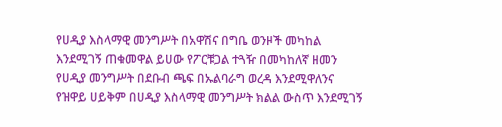የሀዲያ እስላማዊ መንግሥት በአዋሽና በግቤ ወንዞች መካከል እንደሚገኝ ጠቁመዋል ይሀው የፖርቹጋል ተጓዥ በመካከለኛ ዘመን የሀዲያ መንግሥት በደቡብ ጫፍ በኡልባራግ ወረዳ እንደሚዋለንና የዝዋይ ሀይቅም በሀዲያ እስላማዊ መንግሥት ክልል ውስጥ እንደሚገኝ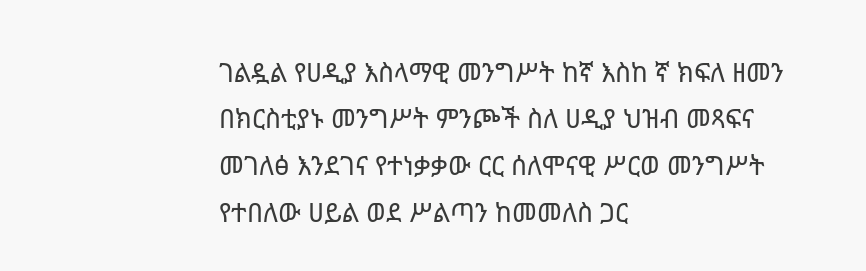ገልዷል የሀዲያ እስላማዊ መንግሥት ከኛ እስከ ኛ ክፍለ ዘመን በክርስቲያኑ መንግሥት ምንጮች ስለ ሀዲያ ህዝብ መጻፍና መገለፅ እንደገና የተነቃቃው ርር ሰለሞናዊ ሥርወ መንግሥት የተበለው ሀይል ወደ ሥልጣን ከመመለስ ጋር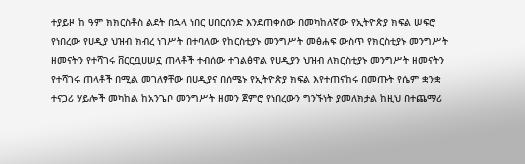ተያይዞ ከ ዓም ክክርስቶስ ልደት በኋላ ነበር ሀበርሰንድ እንደጠቀሰው በመካከለኛው የኢትዮጵያ ክፍል ሠፍሮ የነበረው የሀዲያ ህዝብ ክብረ ነገሥት በተባለው የከርስቲያኑ መንግሥት መፅሐፍ ውስጥ የክርስቲያኑ መንግሥት ዘመናትን የተሻገሩ ቨርርቧሀሠኗ ጠላቶች ተብሰው ተገልፅዋል የሀዲያን ህዝብ ለክርስቲያኑ መንግሥት ዘመናትን የተሻገሩ ጠላቶች በሚል መገለፃቸው በሀዲያና በሰሜኑ የኢትዮጵያ ክፍል እየተጠናከሩ በመጡት የሴም ቋንቋ ተናጋሪ ሃይሎች መካከል ከአንጌቦ መንግሥት ዘመን ጀምሮ የነበረውን ግንኙነት ያመለክታል ከዚህ በተጨማሪ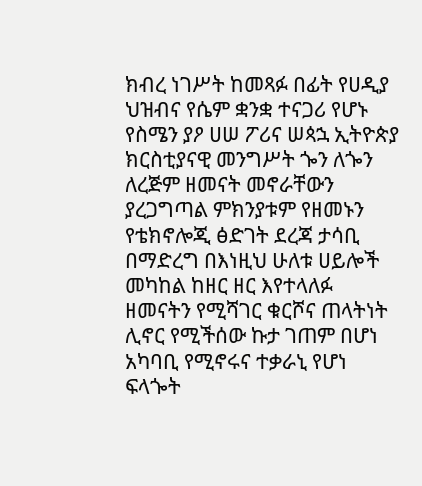ክብረ ነገሥት ከመጻፉ በፊት የሀዲያ ህዝብና የሴም ቋንቋ ተናጋሪ የሆኑ የስሜን ያዖ ሀሠ ፖሪና ሠጳኋ ኢትዮጵያ ክርስቲያናዊ መንግሥት ጐን ለጐን ለረጅም ዘመናት መኖራቸውን ያረጋግጣል ምክንያቱም የዘመኑን የቴክኖሎጂ ፅድገት ደረጃ ታሳቢ በማድረግ በእነዚህ ሁለቱ ሀይሎች መካከል ከዘር ዘር እየተላለፉ ዘመናትን የሚሻገር ቁርሾና ጠላትነት ሊኖር የሚችሰው ኩታ ገጠም በሆነ አካባቢ የሚኖሩና ተቃራኒ የሆነ ፍላጐት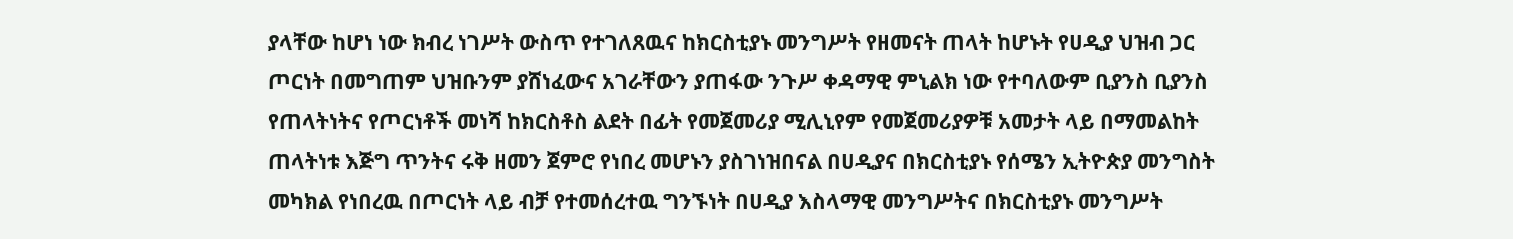ያላቸው ከሆነ ነው ክብረ ነገሥት ውስጥ የተገለጸዉና ከክርስቲያኑ መንግሥት የዘመናት ጠላት ከሆኑት የሀዲያ ህዝብ ጋር ጦርነት በመግጠም ህዝቡንም ያሸነፈውና አገራቸውን ያጠፋው ንጉሥ ቀዳማዊ ምኒልክ ነው የተባለውም ቢያንስ ቢያንስ የጠላትነትና የጦርነቶች መነሻ ከክርስቶስ ልደት በፊት የመጀመሪያ ሚሊኒየም የመጀመሪያዎቹ አመታት ላይ በማመልከት ጠላትነቱ እጅግ ጥንትና ሩቅ ዘመን ጀምሮ የነበረ መሆኑን ያስገነዝበናል በሀዲያና በክርስቲያኑ የሰሜን ኢትዮጵያ መንግስት መካክል የነበረዉ በጦርነት ላይ ብቻ የተመሰረተዉ ግንኙነት በሀዲያ እስላማዊ መንግሥትና በክርስቲያኑ መንግሥት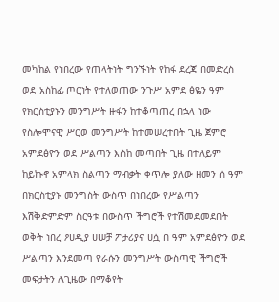መካከል የነበረው የጠላትነት ግንኙነት የከፋ ደረጃ በመድረስ ወደ አስከፊ ጦርነት የተለወጠው ንጉሥ አምደ ፅዬን ዓም የክርስቲያኑን መንግሥት ዙፋን ከተቆጣጠረ በኋላ ነው የስሎሞናዊ ሥርወ መንግሥት ከተመሠረተበት ጊዜ ጀምሮ አምደፅዮን ወደ ሥልጣን እስከ መጣበት ጊዜ በተለይም ከይኩኖ አምላክ ስልጣን ማብቃት ቀጥሎ ያለው ዘመን ሰ ዓም በክርስቲያኑ መንግስት ውስጥ በነበረው የሥልጣን እሽቅድምድም ስርዓቱ በውስጥ ችግሮች የተሽመደመደበት ወቅት ነበረ ዖሀዲያ ሀሠቻ ፖታሪያና ሀሷ በ ዓም አምደፅዮን ወደ ሥልጣን እንደመጣ የራሱን መንግሥት ውስጣዊ ችግሮች መፍታትን ለጊዜው በማቆየት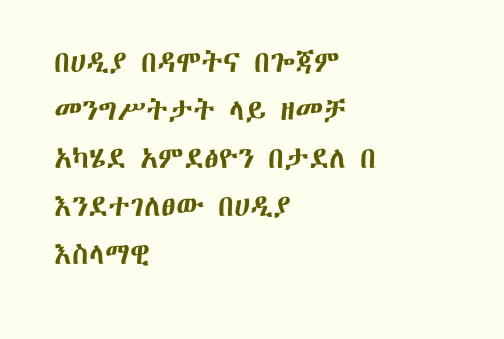በሀዲያ በዳሞትና በጐጃም መንግሥትታት ላይ ዘመቻ አካሄደ አምደፅዮን በታደለ በ እንደተገለፀው በሀዲያ እስላማዊ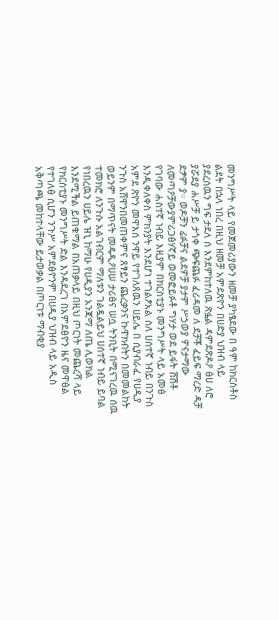መንግሥት ላይ የመጀመሪያውን ዘመቻ ያካፄደው በ ዓም ከክርስቶስ ልደት በኋላ ነበረ በዚህ ዘመቻ አምደጽዮን በሀድያ ህዝብ ላይ ያደረሰዉን ግፍ ታደለ ሰ እንደምከተለዉ ጽፏል ዳምደጽዶዖ ፅሀ ለሮ ያሯደያ ሐሥቻ ይ ታጎቀ ጭፍጨፉ ፈሪዳመ ለ ደቻቾ ፈይፍ ማረድ ዳቻ ደፇም ያ። ወዶቻን ፊፉቻና ልደዎቻ ያታም ሥኃወያ ዎናታማው ለመጣዖቻውያምሪጋፅሃኛይ ወመፎይፉቶ ግሃታ ወደ ይፋት ሸሽቶ የገባው ሐስተኛ ነብይ እዚያም በክርስቲያኑ መንግሥት ላይ አመፅ እንዲቀለቀስ ምክንያት እንደሆነ ተገልፆአል ስለ ሀሰተኛ ነብይ በንጉስ አምደ ጽዮን መዋእሰ ንዋይ የተገለጸዉን ሀይሌ በ ሲያብራፈ የሀዲያ ንጉስ አሸዋንበመጠቀምና ጸፃይን ጨረቃንና ኩዋክብትን በመመልከት ወይንም በማጥናት መዴዲዖሀሠ ታሪፅና ሠሷ ትንቢት በሚናገረዉ ሰዉ ተመክሮ ለንጉሱ አልገብርም ማለቱን ገልዷልይህ ሀሰተኛ ነብይ ይባል የነበረዉን ሀይሌ ዝኒ ከማሁ የሀዲያን አንጃማ ለጤ ሊወክል እንደሚችል ይጠቁማል በአጠቃላይ በዚህ ጦርነት መጨረሻ ላይ የክርስቲያኑ መንግሥት ድል እንዳደረገ በአምደፅዮን ዜና መዋፅል የተገለፅ ሲሆን ንጉሥ አምደፅዮንም በሀዲያ ህዝብ ላይ አዲስ አቅጣጫ መከተላቸው ይታወቃል በጦርነቱ ማብቂያ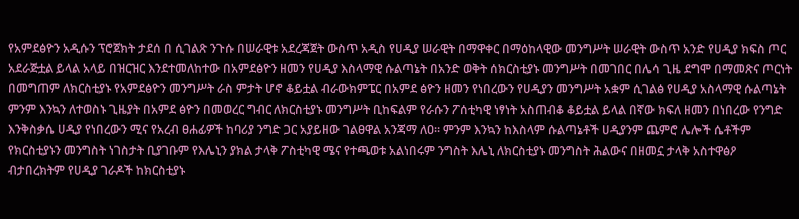የአምደፅዮን አዲሱን ፕሮጀክት ታደሰ በ ሲገልጽ ንጉሱ በሠራዊቱ አደረጃጀት ውስጥ አዲስ የሀዲያ ሠራዊት በማዋቀር በማዕከላዊው መንግሥት ሠራዊት ውስጥ አንድ የሀዲያ ክፍስ ጦር አደራጅቷል ይላል አላይ በዝርዝር እንደተመለከተው በአምደፅዮን ዘመን የሀዲያ እስላማዊ ሱልጣኔት በአንድ ወቅት ሰክርስቲያኑ መንግሥት በመገበር በሌሳ ጊዜ ደግሞ በማመጽና ጦርነት በመግጠም ለክርስቲያኑ የአምደፅዮን መንግሥት ራስ ምታት ሆኖ ቆይቷል ብራውክምፔር በአምደ ፅዮን ዘመን የነበረውን የሀዲያን መንግሥት አቋም ሲገልፅ የሀዲያ አስላማዊ ሱልጣኔት ምንም እንኳን ለተወስኑ ጊዜያት በአምደ ፅዮን በመወረር ግብር ለክርስቲያኑ መንግሥት ቢከፍልም የራሱን ፖሰቲካዊ ነፃነት አስጠብቆ ቆይቷል ይላል በኛው ክፍለ ዘመን በነበረው የንግድ እንቅስቃሴ ሀዲያ የነበረውን ሚና የአረብ ፀሐፊዎች ከባሪያ ንግድ ጋር አያይዘው ገልፀዋል አንጃማ ለዐ። ምንም እንኳን ከእስላም ሱልጣኔቶች ሀዲያንም ጨምሮ ሌሎች ሴቶችም የክርስቲያኑን መንግስት ነገስታት ቢያገቡም የእሌኒን ያክል ታላቅ ፖስቲካዊ ሜና የተጫወቱ አልነበሩም ንግስት እሌኒ ለክርስቲያኑ መንግስት ሕልውና በዘመኗ ታላቅ አስተዋፅዖ ብታበረክትም የሀዲያ ገራዶች ከክርስቲያኑ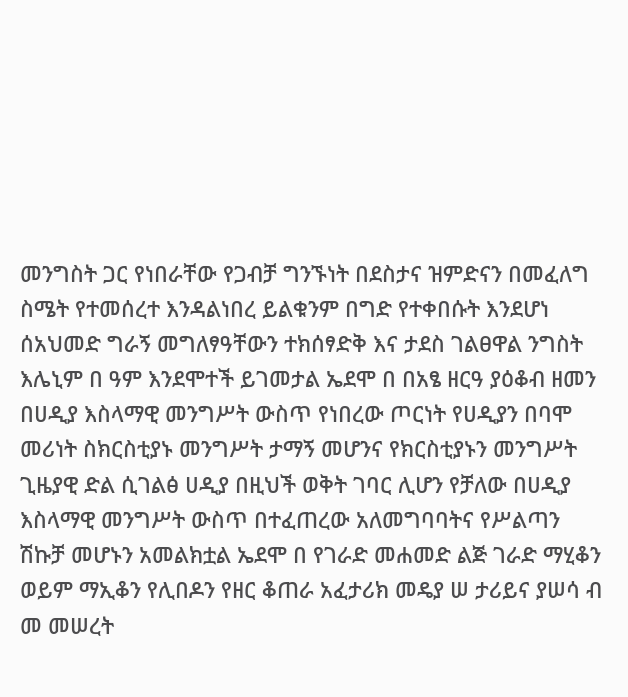መንግስት ጋር የነበራቸው የጋብቻ ግንኙነት በደስታና ዝምድናን በመፈለግ ስሜት የተመሰረተ እንዳልነበረ ይልቁንም በግድ የተቀበሱት እንደሆነ ሰአህመድ ግራኝ መግለፃዓቸውን ተክሰፃድቅ እና ታደስ ገልፀዋል ንግስት እሌኒም በ ዓም እንደሞተች ይገመታል ኤደሞ በ በአፄ ዘርዓ ያዕቆብ ዘመን በሀዲያ እስላማዊ መንግሥት ውስጥ የነበረው ጦርነት የሀዲያን በባሞ መሪነት ስክርስቲያኑ መንግሥት ታማኝ መሆንና የክርስቲያኑን መንግሥት ጊዜያዊ ድል ሲገልፅ ሀዲያ በዚህች ወቅት ገባር ሊሆን የቻለው በሀዲያ እስላማዊ መንግሥት ውስጥ በተፈጠረው አለመግባባትና የሥልጣን ሽኩቻ መሆኑን አመልክቷል ኤደሞ በ የገራድ መሐመድ ልጅ ገራድ ማሂቆን ወይም ማኢቆን የሊበዶን የዘር ቆጠራ አፈታሪክ መዴያ ሠ ታሪይና ያሠሳ ብ መ መሠረት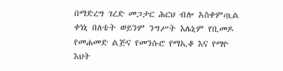በማድረግ ገረድ መጋታር ሕርህ ብሎ አስቀምጧል ቀነኒ በለቴት ወይንም ንግሥት እሌኒም የቢመዶ የመሐመድ ልጅና የመንሱሮ የማኢቆ እና የማዮ እህት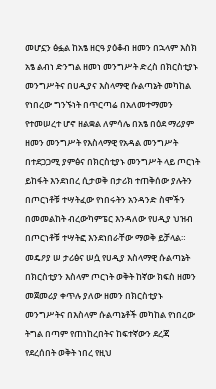መሆኗን ፅፏል ከአፄ ዘርዓ ያዕቆብ ዘመን በኋላም እስክ አፄ ልብነ ድንግል ዘመነ መንግሥት ድረስ በክርስቲያኑ መንግሥትና በሀዲያና እስላማዊ ሱልጣኔት መካከል የነበረው ግንኙነት በጥርጣሬ በአለመተማመን የተመሠረተ ሆኖ ዘልቋል ለምሳሌ በአፄ በዕደ ማሪያም ዘመን መንግሥት የእስላማዊ የአዳል መንግሥት በተደጋጋሚ ያምፅና በክርስቲያኑ መንግሥት ላይ ጦርነት ይከፋት እንደነበረ ሲታወቅ በታሪክ ተጠቅሰው ያሉትን በጦርነቶቹ ተሣትፈው የነበሩትን አንዳንድ ስሞችን በመመልከት ብረውካምፔር እንዳለው የሀዲያ ህዝብ በጦርነቶቹ ተሣትፎ እንደነበራቸው ማወቅ ይቻላል። መዴዖያ ሠ ታሪፅና ሠሷ የሀዲያ እስላማዊ ሱልጣኔት በክርስቲያን እስላም ጦርነት ወቅት ከኛው ክፍስ ዘመን መጀመሪያ ቀጥሉ ያለው ዘመን በክርስቲያኑ መንግሥትና በእስላም ሱልጣኔቶች መካከል የነበረው ትግል በጣም የጠነከረበትና ከፍተኛውን ደረጃ የደረሰበት ወቅት ነበረ የዚህ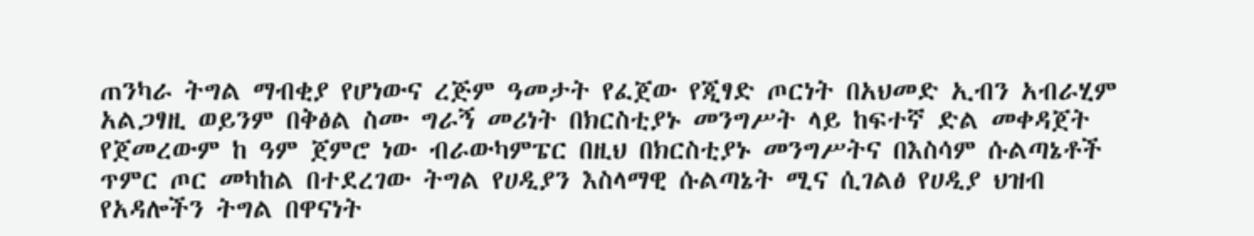ጠንካራ ትግል ማብቂያ የሆነውና ረጅም ዓመታት የፈጀው የጂፃድ ጦርነት በአህመድ ኢብን አብራሂም አልጋፃዚ ወይንም በቅፅል ስሙ ግራኝ መሪነት በክርስቲያኑ መንግሥት ላይ ከፍተኛ ድል መቀዳጀት የጀመረውም ከ ዓም ጀምሮ ነው ብራውካምፔር በዚህ በክርስቲያኑ መንግሥትና በእስሳም ሱልጣኔቶች ጥምር ጦር መካከል በተደረገው ትግል የሀዲያን እስላማዊ ሱልጣኔት ሚና ሲገልፅ የሀዲያ ህዝብ የአዳሎችን ትግል በዋናነት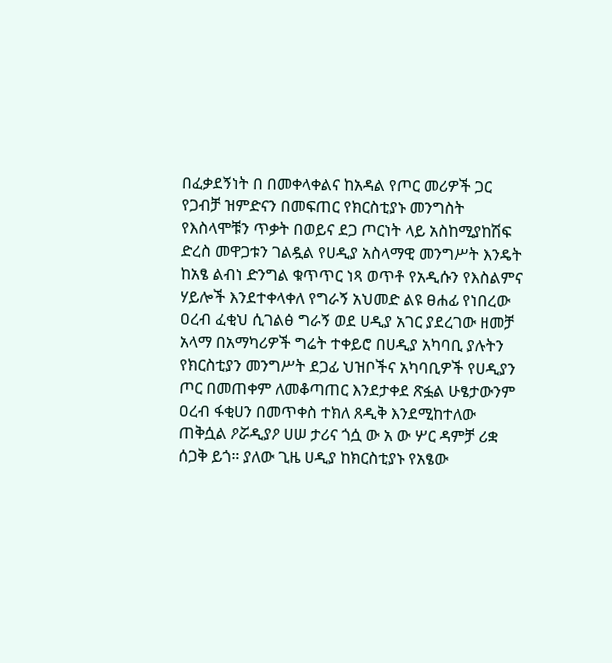በፈቃደኝነት በ በመቀላቀልና ከአዳል የጦር መሪዎች ጋር የጋብቻ ዝምድናን በመፍጠር የክርስቲያኑ መንግስት የእስላሞቹን ጥቃት በወይና ደጋ ጦርነት ላይ አስከሚያከሽፍ ድረስ መዋጋቱን ገልዷል የሀዲያ አስላማዊ መንግሥት እንዴት ከአፄ ልብነ ድንግል ቁጥጥር ነጻ ወጥቶ የአዲሱን የእስልምና ሃይሎች እንደተቀላቀለ የግራኝ አህመድ ልዩ ፀሐፊ የነበረው ዐረብ ፈቂህ ሲገልፅ ግራኝ ወደ ሀዲያ አገር ያደረገው ዘመቻ አላማ በአማካሪዎች ግሬት ተቀይሮ በሀዲያ አካባቢ ያሉትን የክርስቲያን መንግሥት ደጋፊ ህዝቦችና አካባቢዎች የሀዲያን ጦር በመጠቀም ለመቆጣጠር እንደታቀደ ጽፏል ሁፄታውንም ዐረብ ፋቂሀን በመጥቀስ ተክለ ጸዲቅ እንደሚከተለው ጠቅሷል ዖሯዲያዖ ሀሠ ታሪና ጎሷ ው አ ው ሦር ዳምቻ ሪቋ ሰጋቅ ይጎ። ያለው ጊዜ ሀዲያ ከክርስቲያኑ የአፄው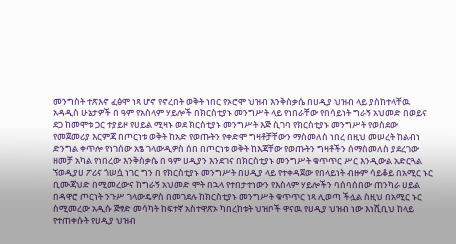መንግስት ተጽእኖ ፈፅሞ ነጻ ሆኖ የኖረበት ወቅት ነበር የኦሮሞ ህዝብ እንቅስቃሴ በሀዲያ ህዝብ ላይ ያስከተላቸዉ አዳዲስ ሁኔታዎች በ ዓም የአስላም ሃይሎች በክርስቲያኑ መንግሥት ላይ የነበራቸው የበሳይነት ግራኝ አህመድ በወይና ደጋ ከመሞቱ ጋር ተያይዞ የሀይል ሚዛኑ ወደ ክርስቲያኑ መንግሥት እጅ ሲገባ የክርስቲያኑ መንግሥት የወስደው የመጀመሪያ እርምጃ በጦርነቱ ወቅት ከአድ የወጡትን የቀድሞ ግዛቶቻቸውን ማስመለስ ነበረ በዚህ መሠረት ከልብነ ድንግል ቀጥሎ የነገሰው አፄ ገላውዲዎስ ሰበ በጦርነቱ ወቅት ከእጃቸው የወጡትን ግዛቶችን ሰማስመለስ ያደረገው ዘመቻ አካል የነበረው እንቅስቃሴ በ ዓም ሀዲያን እንደገና በክርስቲያኑ መንግሥት ቁጥጥር ሥር እንዲውል አድርጓል ኘወዲያሀ ፖሪና ጎሠሷ ነገር ግን በ የክርስቲያኑ መንግሥት በሀዲያ ላይ የተቀዳጀው የበላይነት ብዙም ሳይቆይ በአሚር ኑር ቢሙጃህድ በሚመረውና ከግራኝ አህመድ ሞት በኋላ የተበታተነውን የእስላም ሃይሎችን ባሰባሰበው ጠንካራ ሀይል በዳዋሮ ጦርነት ንጉሥ ገላውዴዎስ በመገደሉ ከክርስቲያኑ መንግሥት ቁጥጥር ነጻ ሊወጣ ችሏል ስዚህ በአሚር ኑር ስሚመረው አዲሱ ጅፃድ መሳካት ከፍተኛ አስተዋጽኦ ካበረከቱት ህዝቦች ዋናዉ የሀዲያ ህዝብ ነው እነሺቢህ ከላይ የተጠቀሱት የሀዲያ ህዝብ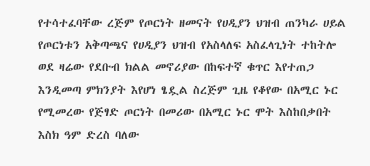የተሳተፈባቸው ረጅም የጦርነት ዘመናት የሀዲያን ህዝብ ጠንካራ ሀይል የጦርነቱን አቅጣጫና የሀዲያን ህዝብ የአስላለፍ አስፈላጊነት ተከትሎ ወደ ዛሬው የደቡብ ክልል መኖሪያው በከፍተኛ ቁጥር እየተጠጋ እንዲመጣ ምክንያት እየሆነ ፄዷል ስረጅም ጊዜ የቆየው በአሚር ኑር የሚመረው የጅፃድ ጦርነት በመሪው በአሚር ኑር ሞት እስከበቃበት እስክ ዓም ድረስ ባለው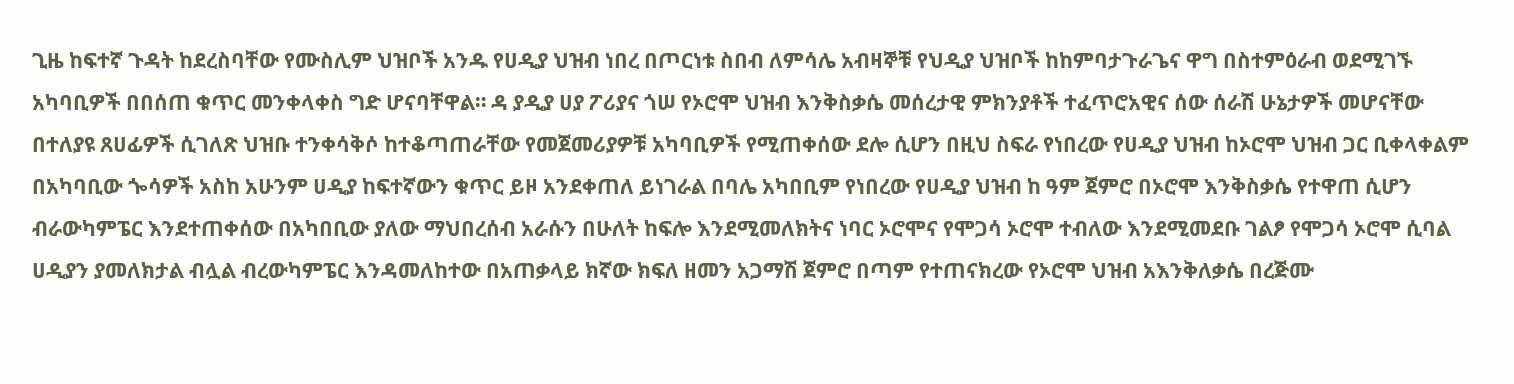ጊዜ ከፍተኛ ጉዳት ከደረስባቸው የሙስሊም ህዝቦች አንዱ የሀዲያ ህዝብ ነበረ በጦርነቱ ስበብ ለምሳሌ አብዛኞቹ የህዲያ ህዝቦች ከከምባታጉራጌና ዋግ በስተምዕራብ ወደሚገኙ አካባቢዎች በበሰጠ ቁጥር መንቀላቀስ ግድ ሆናባቸዋል። ዳ ያዲያ ሀያ ፖሪያና ጎሠ የኦሮሞ ህዝብ እንቅስቃሴ መሰረታዊ ምክንያቶች ተፈጥሮአዊና ሰው ሰራሽ ሁኔታዎች መሆናቸው በተለያዩ ጸሀፊዎች ሲገለጽ ህዝቡ ተንቀሳቅሶ ከተቆጣጠራቸው የመጀመሪያዎቹ አካባቢዎች የሚጠቀሰው ደሎ ሲሆን በዚህ ስፍራ የነበረው የሀዲያ ህዝብ ከኦሮሞ ህዝብ ጋር ቢቀላቀልም በአካባቢው ጐሳዎች አስከ አሁንም ሀዲያ ከፍተኛውን ቁጥር ይዞ አንደቀጠለ ይነገራል በባሌ አካበቢም የነበረው የሀዲያ ህዝብ ከ ዓም ጀምሮ በኦሮሞ እንቅስቃሴ የተዋጠ ሲሆን ብራውካምፔር እንደተጠቀሰው በአካበቢው ያለው ማህበረሰብ አራሱን በሁለት ከፍሎ እንደሚመለክትና ነባር ኦሮሞና የሞጋሳ ኦሮሞ ተብለው እንደሚመደቡ ገልፆ የሞጋሳ ኦሮሞ ሲባል ሀዲያን ያመለክታል ብሏል ብረውካምፔር እንዳመለከተው በአጠቃላይ ክኛው ክፍለ ዘመን አጋማሽ ጀምሮ በጣም የተጠናክረው የኦሮሞ ህዝብ አእንቅለቃሴ በረጅሙ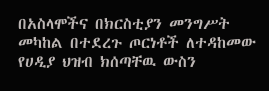በአስላሞችና በክርስቲያን መንግሥት መካከል በተደረጉ ጦርነቶች ለተዳከመው የሀዲያ ህዝብ ክሰጣቸዉ ውስን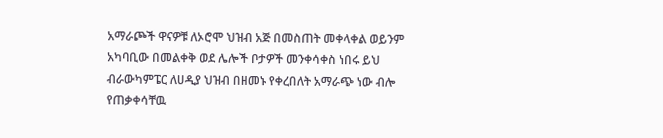አማራጮች ዋናዎቹ ለኦሮሞ ህዝብ አጅ በመስጠት መቀላቀል ወይንም አካባቢው በመልቀቅ ወደ ሌሎች ቦታዎች መንቀሳቀስ ነበሩ ይህ ብራውካምፔር ለሀዲያ ህዝብ በዘመኑ የቀረበለት አማራጭ ነው ብሎ የጠቃቀሳቸዉ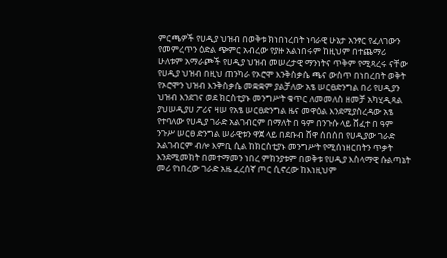ምርጫዎች የሀዲያ ህዝብ በወቅቱ ክነበነረበት ነባራዊ ሁኔታ አንፃር የፈለገውን የመምረጥን ዕድል ጭምር አብረው የያዙ አልነበሩም ከዚህም በተጨማሪ ሁለቱም አማራጮች የሀዲያ ህዝብ መሠረታዊ ማንነትና ጥቅም የሚጻረሩ ናቸው የሀዲያ ህዝብ በዚህ ጠንካራ የኦሮሞ እንቅስቃሴ ጫና ውስጥ በነበረበት ወቅት የኦሮሞን ህዝብ እንቅስቃሴ መቋቋም ያልቻለው አፄ ሠርፀድንግል በሪ የሀዲያን ህዝብ እንደገና ወደ ክርስቲያኑ መንግሥት ቁጥር ለመመለስ ዘመቻ አካሂዲጻል ያህሠዲያሀ ፖሪና ዛሠ የአፄ ሠርፀድንግል ዜና መዋዕል እንደሚያስረዳው አፄ የተባለው የሀዲያ ገራድ አልገብርም በማለት በ ዓም በንጉሱ ላይ ሸፈተ በ ዓም ንጉሥ ሠርፀ ድንግል ሠራዊቱን ዋጀ ላይ በደቡብ ሸዋ ሰበሰበ የሀዲያው ገራድ አልገብርም ብሎ እምቢ ሲል ከክርስቲያኑ መንግሥት የሚሰነዘርበትን ጥቃት እንደሚመክት በመተማመን ነበረ ምክንያቱም በወቅቱ የሀዲያ እስላማዊ ሱልጣኔት መሪ የነበረው ገራድ አዜ ፈረሰኛ ጦር ሲኖረው ከእነዚህም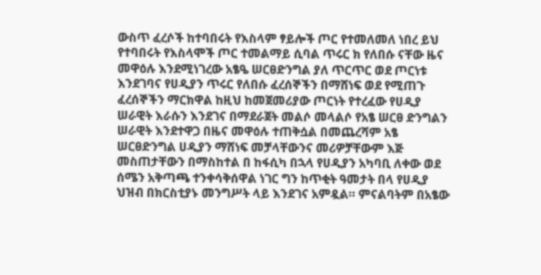ውስጥ ፈረሶች ከተባበሩት የእስላም ፃይሎች ጦር የተመለመለ ነበረ ይህ የተባበሩት የእስላሞች ጦር ተመልማይ ሲባል ጥሩር ክ የለበሱ ናቸው ዜና መዋዕሉ እንደሚነገረው አፄዔ ሠርፀድንግል ያለ ጥርጥር ወደ ጦርነቱ እንደገባና የሀዲያን ጥሩር የለበሱ ፈረሰኞችን በማሸነፍ ወደ የሚጠጉ ፈረሰኞችን ማርክዋል ከዚህ ከመጀመሪያው ጦርነት የተረፈው የሀዲያ ሠራዊት እራሱን እንደገና በማደራጀት መልሶ መላልሶ የአፄ ሠርፀ ድንግልን ሠራዊት እንደተዋጋ በዜና መዋዕሉ ተጠቅሷል በመጨረሻም አፄ ሠርፀድንግል ሀዲያን ማሸነፍ መቻላቸውንና መሪዎቻቸውም እጅ መስጠታቸውን በማስከተል በ ከፋሲካ በኋላ የሀዲያን አካባቢ ለቀው ወደ ሰሜን አቅጣጫ ተንቀሳቅሰዋል ነገር ግን ከጥቂት ዓመታት በላ የሀዲያ ህዝብ በክርስቲያኑ መንግሥት ላይ እንደገና አምዷል። ምናልባትም በአፄው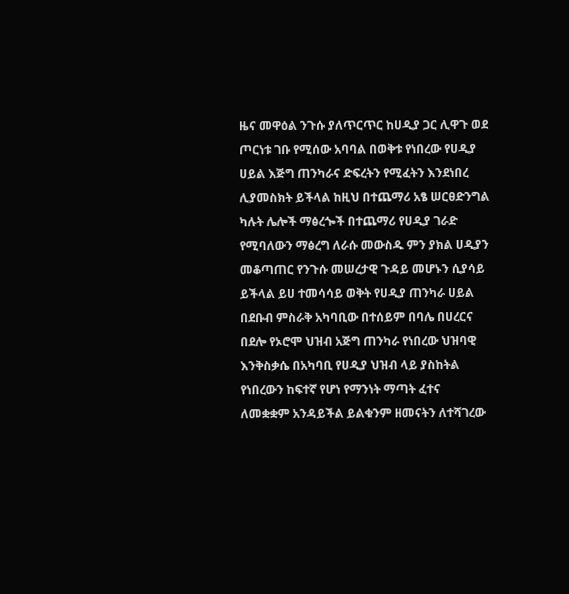ዜና መዋዕል ንጉሱ ያለጥርጥር ከሀዲያ ጋር ሊዋጉ ወደ ጦርነቱ ገቡ የሚሰው አባባል በወቅቱ የነበረው የሀዲያ ሀይል እጅግ ጠንካራና ድፍረትን የሚፈትን እንደነበረ ሊያመስክት ይችላል ከዚህ በተጨማሪ አፄ ሠርፀድንግል ካሉት ሌሎች ማፅረጐች በተጨማሪ የሀዲያ ገራድ የሚባለውን ማፅረግ ለራሱ መውስዱ ምን ያክል ሀዲያን መቆጣጠር የንጉሱ መሠረታዊ ጉዳይ መሆኑን ሲያሳይ ይችላል ይሀ ተመሳሳይ ወቅት የሀዲያ ጠንካራ ሀይል በደቡብ ምስራቅ አካባቢው በተሰይም በባሌ በሀረርና በደሎ የኦሮሞ ህዝብ አጅግ ጠንካራ የነበረው ህዝባዊ እንቅስቃሴ በአካባቢ የሀዲያ ህዝብ ላይ ያስከትል የነበረውን ከፍተኛ የሆነ የማንነት ማጣት ፈተና ለመቋቋም አንዳይችል ይልቁንም ዘመናትን ለተሻገረው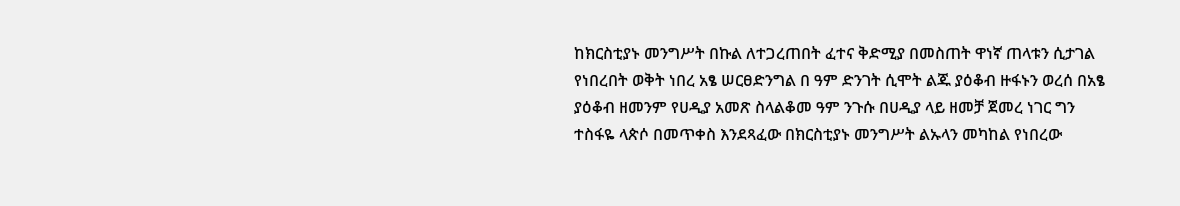ከክርስቲያኑ መንግሥት በኩል ለተጋረጠበት ፈተና ቅድሚያ በመስጠት ዋነኛ ጠላቱን ሲታገል የነበረበት ወቅት ነበረ አፄ ሠርፀድንግል በ ዓም ድንገት ሲሞት ልጁ ያዕቆብ ዙፋኑን ወረሰ በአፄ ያዕቆብ ዘመንም የሀዲያ አመጽ ስላልቆመ ዓም ንጉሱ በሀዲያ ላይ ዘመቻ ጀመረ ነገር ግን ተስፋዬ ላጵሶ በመጥቀስ እንደጻፈው በክርስቲያኑ መንግሥት ልኡላን መካከል የነበረው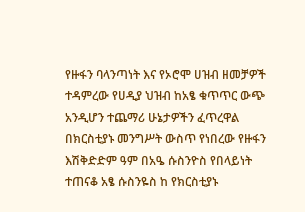የዙፋን ባላንጣነት እና የኦሮሞ ሀዝብ ዘመቻዎች ተዳምረው የሀዲያ ህዝብ ከአፄ ቁጥጥር ውጭ አንዲሆን ተጨማሪ ሁኔታዎችን ፈጥረዋል በክርስቲያኑ መንግሥት ውስጥ የነበረው የዙፋን እሽቅድድም ዓም በአዔ ሱስንዮስ የበላይነት ተጠናቆ አፄ ሱስንዬስ ከ የክርስቲያኑ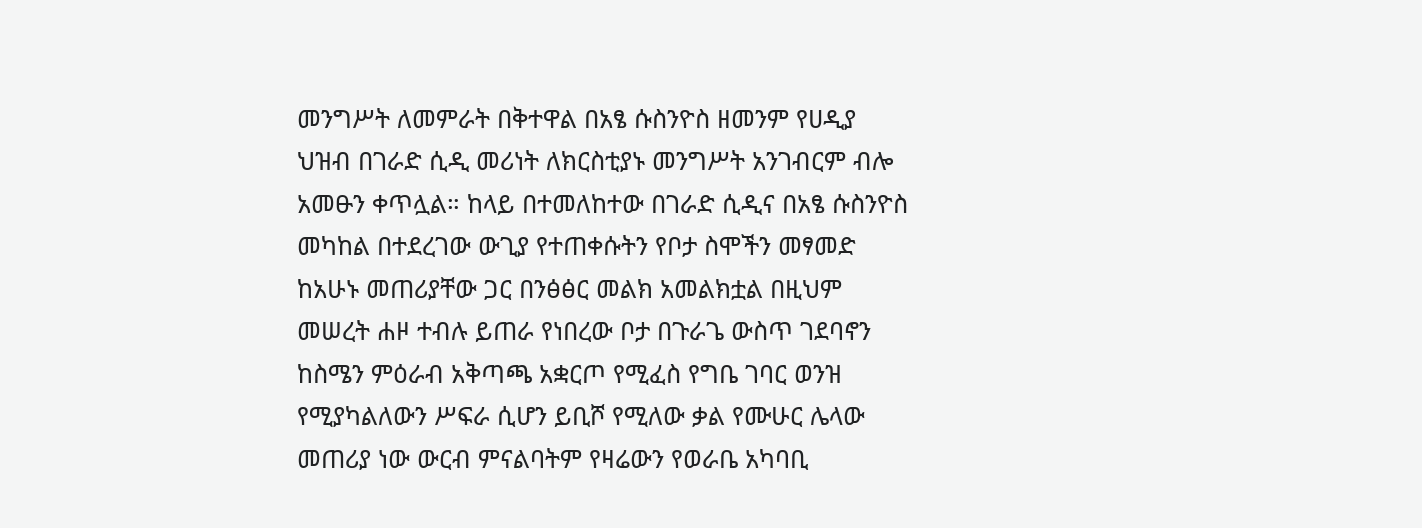መንግሥት ለመምራት በቅተዋል በአፄ ሱስንዮስ ዘመንም የሀዲያ ህዝብ በገራድ ሲዲ መሪነት ለክርስቲያኑ መንግሥት አንገብርም ብሎ አመፁን ቀጥሏል። ከላይ በተመለከተው በገራድ ሲዲና በአፄ ሱስንዮስ መካከል በተደረገው ውጊያ የተጠቀሱትን የቦታ ስሞችን መፃመድ ከአሁኑ መጠሪያቸው ጋር በንፅፅር መልክ አመልክቷል በዚህም መሠረት ሐዞ ተብሉ ይጠራ የነበረው ቦታ በጉራጌ ውስጥ ገደባኖን ከስሜን ምዕራብ አቅጣጫ አቋርጦ የሚፈስ የግቤ ገባር ወንዝ የሚያካልለውን ሥፍራ ሲሆን ይቢሾ የሚለው ቃል የሙሁር ሌላው መጠሪያ ነው ውርብ ምናልባትም የዛሬውን የወራቤ አካባቢ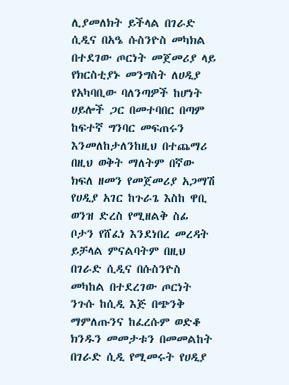ሊያመለክት ይችላል በገራድ ሲዲና በአዔ ሱስንዮስ መካክል በተደገው ጦርነት መጀመሪያ ላይ የክርስቲያኑ መንግስት ለሀዲያ የአካባቢው ባለንጣዎች ከሆነት ሀይሎች ጋር በመተባበር በጣም ከፍተኛ ግንባር መፍጠሩን እንመለከታለንከዚህ በተጨማሪ በዚህ ወቅት ማለትም በኛው ክፍለ ዘመን የመጀመሪያ አጋማሽ የሀዲያ አገር ከጉራጌ እስከ ዋቢ ወንዝ ድረስ የሚዘልቅ ስፊ ቦታን የሸፈነ እንደነበረ መረዳት ይቻላል ምናልባትም በዚህ በገራድ ሲዲና በሱስንዮስ መካከል በተደረገው ጦርነት ንጉሱ ከሲዲ እጅ በጭንቅ ማምለጡንና ከፈረሱም ወድቆ ክንዱን መመታቱን በመመልከት በገራድ ሲዲ የሚመሩት የሀዲያ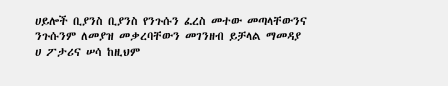ሀይሎች ቢያንስ ቢያንስ የንጉሱን ፈረስ መተው መጣላቸውንና ንጉሱንም ለመያዝ መቃረባቸውን መገንዘብ ይቻላል ማመዳያ ሀ ፖታሪና ሠሳ ከዚህም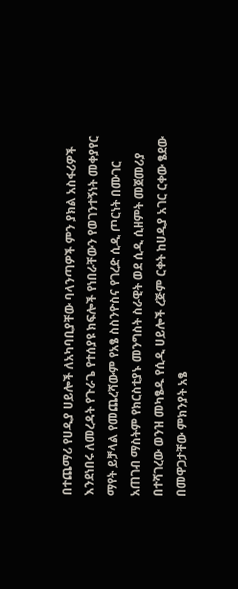በተጨማሪ የሀዲያ ሀይሎች ለአካባቢያቸው ባላንጣዎች ምን ያክል አስፋሪዎች እንደነበሩ ለመረዳት የጉራጌ የተሰያዩ ክፍሎች የነበራቸውን የወገንተኝነት መቀያየር ማየት ይቻላል የመጨረሻውም የአፄ ስስንዮስና የገረድ ሲዲ ጦርነት በሙገር አጠገብ ማስትም የክርስቲያኑ መንግስት ስራዊት ወደ ሲዲ ሲዘምት መጀመሪያ በተሻገረው ወንዝ መካፄዱ የሲዲ ሀይሎች ረጅም ርቀት ከሀዲያ አገር ርቀው ፄደው በመዋጋታቸው ምክንያት አፄ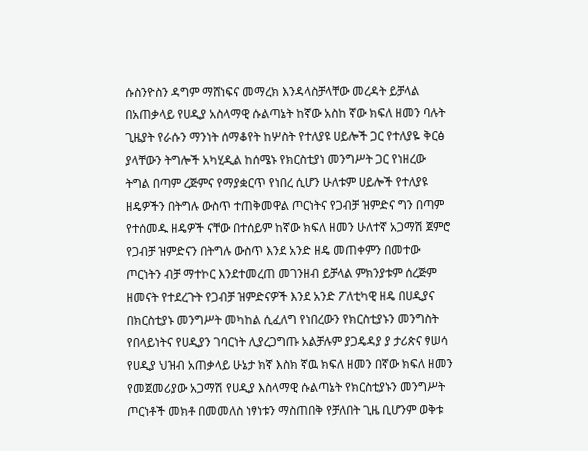ሱስንዮስን ዳግም ማሸነፍና መማረክ እንዳላስቻላቸው መረዳት ይቻላል በአጠቃላይ የሀዲያ አስላማዊ ሱልጣኔት ከኛው አስከ ኛው ክፍለ ዘመን ባሉት ጊዜያት የራሱን ማንነት ሰማቆየት ከሦስት የተለያዩ ሀይሎች ጋር የተለያዬ ቅርፅ ያላቸውን ትግሎች አካሂዲል ከሰሜኑ የክርስቲያነ መንግሥት ጋር የነዘረው ትግል በጣም ረጅምና የማያቋርጥ የነበረ ሲሆን ሁለቱም ሀይሎች የተለያዩ ዘዴዎችን በትግሉ ውስጥ ተጠቅመዋል ጦርነትና የጋብቻ ዝምድና ግን በጣም የተሰመዱ ዘዴዎች ናቸው በተሰይም ከኛው ክፍለ ዘመን ሁለተኛ አጋማሽ ጀምሮ የጋብቻ ዝምድናን በትግሉ ውስጥ እንደ አንድ ዘዴ መጠቀምን በመተው ጦርነትን ብቻ ማተኮር እንደተመረጠ መገንዘብ ይቻላል ምክንያቱም ሰረጅም ዘመናት የተደረጉት የጋብቻ ዝምድናዎች እንደ አንድ ፖለቲካዊ ዘዴ በሀዲያና በክርስቲያኑ መንግሥት መካከል ሲፈለግ የነበረውን የክርስቲያኑን መንግስት የበላይነትና የሀዲያን ገባርነት ሊያረጋግጡ አልቻሉም ያጋዴዳያ ያ ታሪጵና ፃሠሳ የሀዲያ ህዝብ አጠቃላይ ሁኔታ ክኛ እስክ ኛዉ ክፍለ ዘመን በኛው ክፍለ ዘመን የመጀመሪያው አጋማሽ የሀዲያ እስላማዊ ሱልጣኔት የክርስቲያኑን መንግሥት ጦርነቶች መክቶ በመመለስ ነፃነቱን ማስጠበቅ የቻለበት ጊዜ ቢሆንም ወቅቱ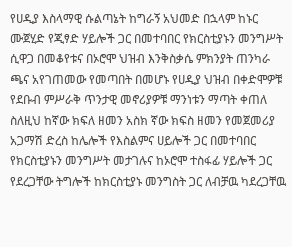የሀዲያ እስላማዊ ሱልጣኔት ከግራኝ አህመድ በኋላም ከኑር ሙጀሂድ የጂፃድ ሃይሎች ጋር በመተባበር የክርስቲያኑን መንግሥት ሲዋጋ በመቆየቱና በኦሮሞ ህዝብ እንቅስቃሴ ምክንያት ጠንካራ ጫና አየገጠመው የመጣበት በመሆኑ የሀዲያ ህዝብ በቀድሞዎቹ የደቡብ ምሥራቅ ጥንታዊ መኖሪያዎቹ ማንነቱን ማጣት ቀጠለ ስለዚህ ከኛው ክፍለ ዘመን አስክ ኛው ክፍስ ዘመን የመጀመሪያ አጋማሽ ድረስ ከሌሎች የእስልምና ሀይሎች ጋር በመተባበር የክርስቲያኑን መንግሥት መታገሉና ከኦሮሞ ተስፋፊ ሃይሎች ጋር የደረጋቸው ትግሎች ከክርስቲያኑ መንግስት ጋር ለብቻዉ ካደረጋቸዉ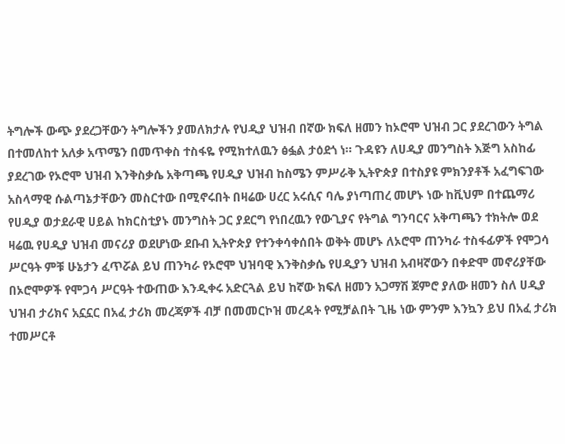ትግሎች ውጭ ያደረጋቸውን ትግሎችን ያመለክታሉ የህዲያ ህዝብ በኛው ክፍለ ዘመን ከኦሮሞ ህዝብ ጋር ያደረገውን ትግል በተመለከተ አለቃ አጥሜን በመጥቀስ ተስፋዬ የሚክተለዉን ፅፏል ታዕደጎ ነ። ጉዳዩን ለሀዲያ መንግስት እጅግ አስከፊ ያደረገው የኦሮሞ ህዝብ እንቅስቃሴ አቅጣጫ የሀዲያ ህዝብ ከስሜን ምሥራቅ ኢትዮጵያ በተስያዩ ምክንያቶች አፈግፍገው አስላማዊ ሱልጣኔታቸውን መስርተው በሚኖሩበት በዛሬው ሀረር አሩሲና ባሌ ያነጣጠረ መሆኑ ነው ከቪህም በተጨማሪ የሀዲያ ወታደራዊ ሀይል ከክርስቲያኑ መንግስት ጋር ያደርግ የነበረዉን የውጊያና የትግል ግንባርና አቅጣጫን ተክትሎ ወደ ዛሬዉ የሀዲያ ህዝብ መናሪያ ወደሆነው ደቡብ ኢትዮጵያ የተንቀሳቀሰበት ወቅት መሆኑ ለኦሮሞ ጠንካራ ተስፋፊዎች የሞጋሳ ሥርዓት ምቹ ሁኔታን ፈጥሯል ይህ ጠንካራ የኦሮሞ ህዝባዊ እንቅስቃሴ የሀዲያን ህዝብ አብዛኛውን በቀድሞ መኖሪያቸው በኦሮሞዎች የሞጋሳ ሥርዓት ተውጠው እንዲቀሩ አድርጓል ይህ ከኛው ክፍለ ዘመን አጋማሽ ጀምሮ ያለው ዘመን ስለ ሀዲያ ህዝብ ታሪክና አኗኗር በአፈ ታሪክ መረጃዎች ብቻ በመመርኮዝ መረዳት የሚቻልበት ጊዜ ነው ምንም እንኳን ይህ በአፈ ታሪክ ተመሥርቶ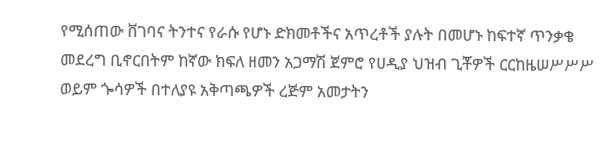የሚሰጠው ቨገባና ትንተና የራሱ የሆኑ ድክመቶችና አጥረቶች ያሉት በመሆኑ ከፍተኛ ጥንቃቄ መደረግ ቢኖርበትም ከኛው ክፍለ ዘመን አጋማሽ ጀምሮ የሀዲያ ህዝብ ጊቾዎች ርርከዜሠሥሥሥ ወይም ጐሳዎች በተለያዩ አቅጣጫዎች ረጅም አመታትን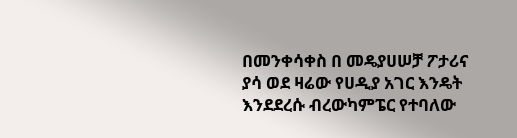በመንቀሳቀስ በ መዴያሀሠቻ ፖታሪና ያሳ ወደ ዛሬው የሀዲያ አገር እንዴት እንደደረሱ ብረውካምፔር የተባለው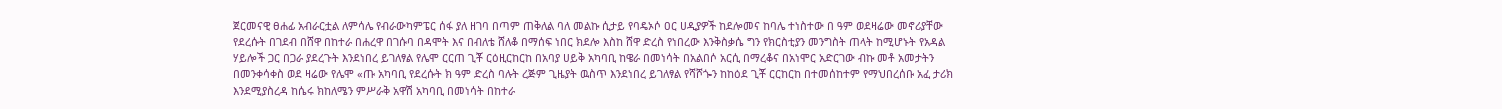ጀርመናዊ ፀሐፊ አብራርቷል ለምሳሌ የብራውካምፔር ሰፋ ያለ ዘገባ በጣም ጠቅለል ባለ መልኩ ሲታይ የባዴኦሶ ዐር ሀዲያዎች ከደሎመና ከባሌ ተነስተው በ ዓም ወደዛሬው መኖሪያቸው የደረሱት በገደብ በሸዋ በከተራ በሐረዋ በገሱባ በዳሞት እና በብለቴ ሸለቆ በማሰፍ ነበር ክደሎ እስከ ሸዋ ድረስ የነበረው እንቅስቃሴ ግን የክርስቲያን መንግስት ጠላት ከሚሆኑት የአዳል ሃይሎች ጋር በጋራ ያደረጉት እንደነበረ ይገለፃል የሌሞ ርርጠ ጊቾ ርዕዚርከርከ በአባያ ሀይቅ አካባቢ ከዌራ በመነሳት በአልበሶ አርሲ በማረቆና በአነሞር አድርገው ብኩ መቶ አመታትን በመንቀሳቀስ ወደ ዛሬው የሌሞ «ጡ አካባቢ የደረሱት ክ ዓም ድረስ ባሉት ረጅም ጊዜያት ዉስጥ እንደነበረ ይገለፃል የሻሾጐን ከከዕደ ጊቾ ርርከርከ በተመሰከተም የማህበረሰቡ አፈ ታሪክ እንደሚያስረዳ ከሴሩ ክከለሜን ምሥራቅ አዋሽ አካባቢ በመነሳት በከተራ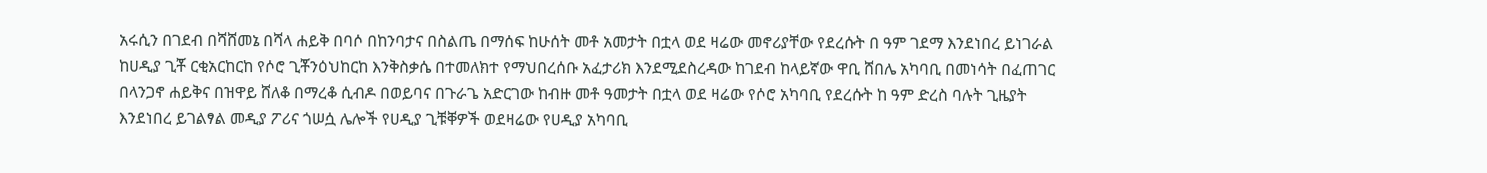አሩሲን በገደብ በሻሸመኔ በሻላ ሐይቅ በባሶ በከንባታና በስልጤ በማሰፍ ከሁሰት መቶ አመታት በቷላ ወደ ዛሬው መኖሪያቸው የደረሱት በ ዓም ገደማ እንደነበረ ይነገራል ከሀዲያ ጊቾ ርቂአርከርከ የሶሮ ጊቾንዕህከርከ እንቅስቃሴ በተመለክተ የማህበረሰቡ አፈታሪክ እንደሚደስረዳው ከገደብ ከላይኛው ዋቢ ሸበሌ አካባቢ በመነሳት በፈጠገር በላንጋኖ ሐይቅና በዝዋይ ሸለቆ በማረቆ ሲብዶ በወይባና በጉራጌ አድርገው ከብዙ መቶ ዓመታት በቷላ ወደ ዛሬው የሶሮ አካባቢ የደረሱት ከ ዓም ድረስ ባሉት ጊዜያት እንደነበረ ይገልፃል መዲያ ፖሪና ጎሠሷ ሌሎች የሀዲያ ጊቹቐዎች ወደዛሬው የሀዲያ አካባቢ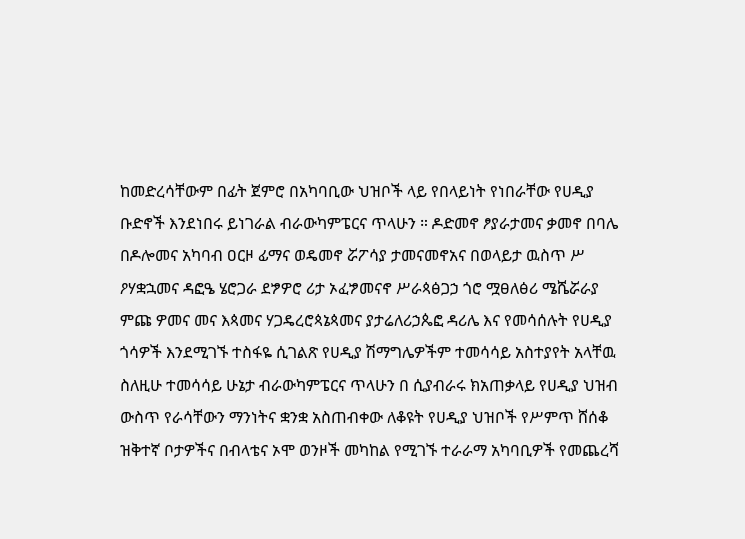ከመድረሳቸውም በፊት ጀምሮ በአካባቢው ህዝቦች ላይ የበላይነት የነበራቸው የሀዲያ ቡድኖች እንደነበሩ ይነገራል ብራውካምፔርና ጥላሁን ። ዶድመኖ ፆያራታመና ቃመኖ በባሌ በዶሎመና አካባብ ዐርዞ ፊማና ወዴመኖ ሯፖሳያ ታመናመኖአና በወላይታ ዉስጥ ሥ ዖሃቋኋመና ዳፎዔ ሄሮጋራ ደፇዎሮ ሪታ ኦፈፇመናኖ ሥራጳፅጋኃ ጎሮ ሟፀለፅሪ ሜሼሯራያ ምጩ ዎመና መና እጳመና ሃጋዴረሮጳኔጳመና ያታሬለሪኃጴፎ ዳሪሌ እና የመሳሰሉት የሀዲያ ጎሳዎች እንደሚገኙ ተስፋዬ ሲገልጽ የሀዲያ ሽማግሌዎችም ተመሳሳይ አስተያየት አላቸዉ ስለዚሁ ተመሳሳይ ሁኔታ ብራውካምፔርና ጥላሁን በ ሲያብራሩ ክአጠቃላይ የሀዲያ ህዝብ ውስጥ የራሳቸውን ማንነትና ቋንቋ አስጠብቀው ለቆዩት የሀዲያ ህዝቦች የሥምጥ ሸሰቆ ዝቅተኛ ቦታዎችና በብላቴና ኦሞ ወንዞች መካከል የሚገኙ ተራራማ አካባቢዎች የመጨረሻ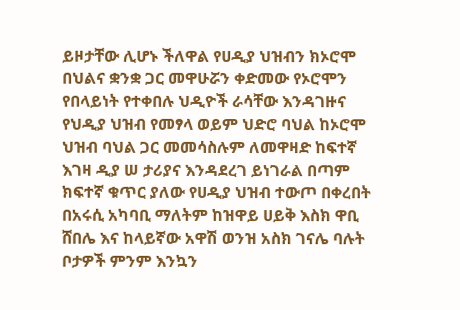ይዞታቸው ሊሆኑ ችለዋል የሀዲያ ህዝብን ክኦሮሞ በህልና ቋንቋ ጋር መዋሁሯን ቀድመው የኦሮሞን የበላይነት የተቀበሉ ህዲዮች ራሳቸው እንዳገዙና የህዲያ ህዝብ የመፃላ ወይም ህድሮ ባህል ከኦሮሞ ህዝብ ባህል ጋር መመሳስሉም ለመዋዛድ ከፍተኛ እገዛ ዲያ ሠ ታሪያና እንዳደረገ ይነገራል በጣም ክፍተኛ ቁጥር ያለው የሀዲያ ህዝብ ተውጦ በቀረበት በአሩሲ አካባቢ ማለትም ከዝዋይ ሀይቅ እስክ ዋቢ ሸበሌ እና ከላይኛው አዋሽ ወንዝ አስክ ገናሌ ባሉት ቦታዎች ምንም እንኳን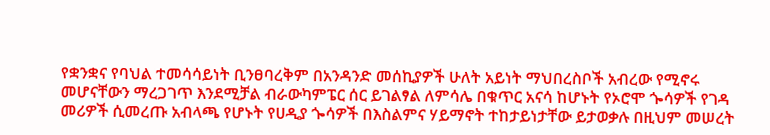የቋንቋና የባህል ተመሳሳይነት ቢንፀባረቅም በአንዳንድ መሰኪያዎች ሁለት አይነት ማህበረስቦች አብረው የሚኖሩ መሆናቸውን ማረጋገጥ እንደሚቻል ብራውካምፔር ሰር ይገልፃል ለምሳሌ በቁጥር አናሳ ከሆኑት የኦሮሞ ጐሳዎች የገዳ መሪዎች ሲመረጡ አብላጫ የሆኑት የሀዲያ ጐሳዎች በእስልምና ሃይማኖት ተከታይነታቸው ይታወቃሉ በዚህም መሠረት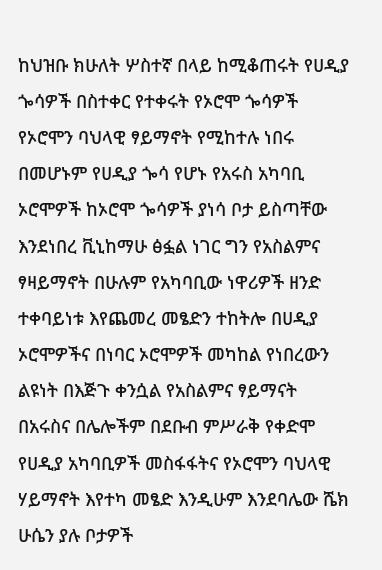ከህዝቡ ክሁለት ሦስተኛ በላይ ከሚቆጠሩት የሀዲያ ጐሳዎች በስተቀር የተቀሩት የኦሮሞ ጐሳዎች የኦሮሞን ባህላዊ ፃይማኖት የሚከተሉ ነበሩ በመሆኑም የሀዲያ ጐሳ የሆኑ የአሩስ አካባቢ ኦሮሞዎች ከኦሮሞ ጐሳዎች ያነሳ ቦታ ይስጣቸው እንደነበረ ቪኒከማሁ ፅፏል ነገር ግን የአስልምና ፃዛይማኖት በሁሉም የአካባቢው ነዋሪዎች ዘንድ ተቀባይነቱ እየጨመረ መፄድን ተከትሎ በሀዲያ ኦሮሞዎችና በነባር ኦሮሞዎች መካከል የነበረውን ልዩነት በእጅጉ ቀንሷል የአስልምና ፃይማናት በአሩስና በሌሎችም በደቡብ ምሥራቅ የቀድሞ የሀዲያ አካባቢዎች መስፋፋትና የኦሮሞን ባህላዊ ሃይማኖት እየተካ መፄድ እንዲሁም እንደባሌው ሼክ ሁሴን ያሉ ቦታዎች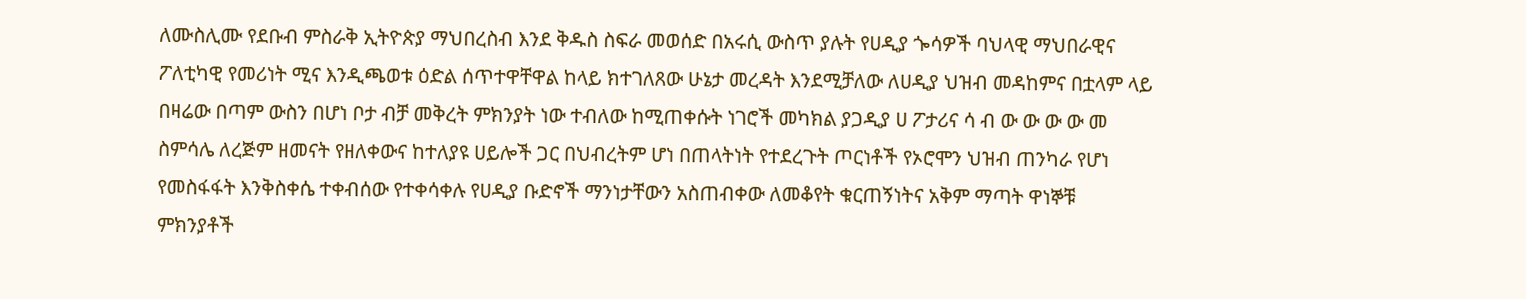ለሙስሊሙ የደቡብ ምስራቅ ኢትዮጵያ ማህበረስብ እንደ ቅዱስ ስፍራ መወሰድ በአሩሲ ውስጥ ያሉት የሀዲያ ጐሳዎች ባህላዊ ማህበራዊና ፖለቲካዊ የመሪነት ሚና እንዲጫወቱ ዕድል ሰጥተዋቸዋል ከላይ ክተገለጸው ሁኔታ መረዳት እንደሚቻለው ለሀዲያ ህዝብ መዳከምና በቷላም ላይ በዛሬው በጣም ውስን በሆነ ቦታ ብቻ መቅረት ምክንያት ነው ተብለው ከሚጠቀሱት ነገሮች መካክል ያጋዲያ ሀ ፖታሪና ሳ ብ ው ው ው ው መ ስምሳሌ ለረጅም ዘመናት የዘለቀውና ከተለያዩ ሀይሎች ጋር በህብረትም ሆነ በጠላትነት የተደረጉት ጦርነቶች የኦሮሞን ህዝብ ጠንካራ የሆነ የመስፋፋት እንቅስቀሴ ተቀብሰው የተቀሳቀሉ የሀዲያ ቡድኖች ማንነታቸውን አስጠብቀው ለመቆየት ቁርጠኝነትና አቅም ማጣት ዋነኞቹ ምክንያቶች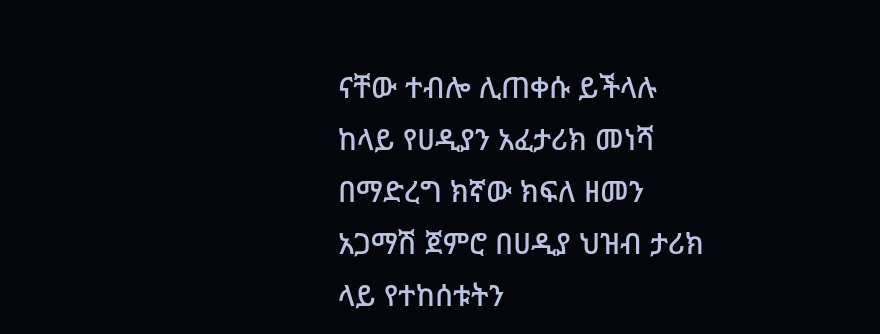ናቸው ተብሎ ሊጠቀሱ ይችላሉ ከላይ የሀዲያን አፈታሪክ መነሻ በማድረግ ክኛው ክፍለ ዘመን አጋማሽ ጀምሮ በሀዲያ ህዝብ ታሪክ ላይ የተከሰቱትን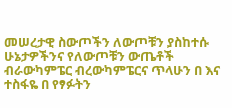መሠረታዊ ስውጦችን ለውጦቹን ያስከተሱ ሁኔታዎችንና የለውጦቹን ውጤቶች ብራውካምፔር ብረውካምፔርና ጥላሁን በ እና ተስፋዬ በ የፃፉትን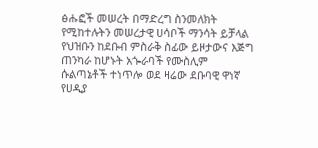ፅሑፎች መሠረት በማድረግ ስንመለክት የሚከተሉትን መሠረታዊ ሀሳቦች ማንሳት ይቻላል የህዝቡን ከደቡብ ምስራቅ ስፊው ይዞታውና እጅግ ጠንካራ ከሆኑት አጐራባች የሙስሊም ሱልጣኔቶች ተነጥሎ ወደ ዛሬው ደቡባዊ ዋነኛ የሀዲያ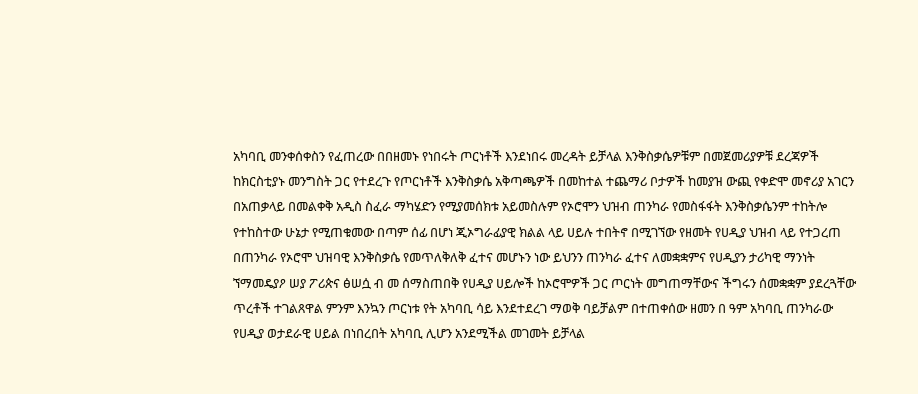አካባቢ መንቀሰቀስን የፈጠረው በበዘመኑ የነበሩት ጦርነቶች እንደነበሩ መረዳት ይቻላል እንቅስቃሴዎቹም በመጀመሪያዎቹ ደረጃዎች ከክርስቲያኑ መንግስት ጋር የተደረጉ የጦርነቶች እንቅስቃሴ አቅጣጫዎች በመከተል ተጨማሪ ቦታዎች ከመያዝ ውጪ የቀድሞ መኖሪያ አገርን በአጠቃላይ በመልቀቅ አዲስ ስፈራ ማካሄድን የሚያመሰክቱ አይመስሉም የኦሮሞን ህዝብ ጠንካራ የመስፋፋት እንቅስቃሴንም ተከትሎ የተከስተው ሁኔታ የሚጠቁመው በጣም ሰፊ በሆነ ጂኦግራፊያዊ ክልል ላይ ሀይሉ ተበትኖ በሚገኘው የዘመት የሀዲያ ህዝብ ላይ የተጋረጠ በጠንካራ የኦሮሞ ህዝባዊ እንቅስቃሴ የመጥለቅለቅ ፈተና መሆኑን ነው ይህንን ጠንካራ ፈተና ለመቋቋምና የሀዲያን ታሪካዊ ማንነት ኘማመዴያዖ ሠያ ፖሪጵና ፅሠሷ ብ መ ሰማስጠበቅ የሀዲያ ሀይሎች ከኦሮሞዎች ጋር ጦርነት መግጠማቸውና ችግሩን ሰመቋቋም ያደረጓቸው ጥረቶች ተገልጸዋል ምንም እንኳን ጦርነቱ የት አካባቢ ሳይ እንደተደረገ ማወቅ ባይቻልም በተጠቀሰው ዘመን በ ዓም አካባቢ ጠንካራው የሀዲያ ወታደራዊ ሀይል በነበረበት አካባቢ ሊሆን አንደሚችል መገመት ይቻላል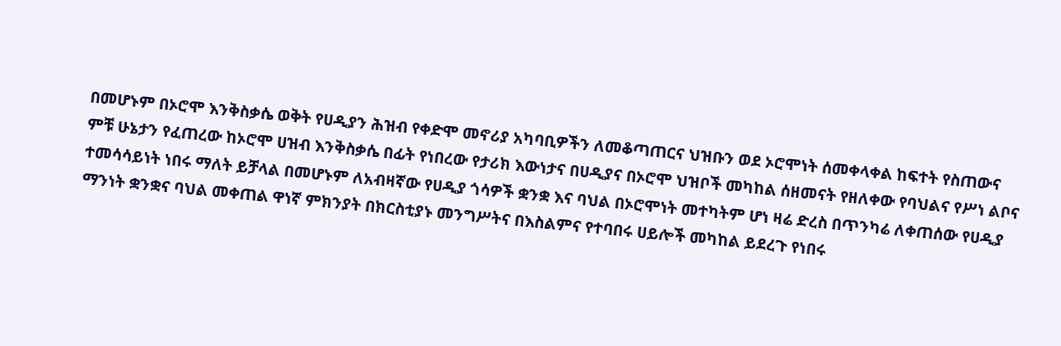በመሆኑም በኦሮሞ እንቅስቃሴ ወቅት የሀዲያን ሕዝብ የቀድሞ መኖሪያ አካባቢዎችን ለመቆጣጠርና ህዝቡን ወደ ኦሮሞነት ሰመቀላቀል ከፍተት የስጠውና ምቹ ሁኔታን የፈጠረው ከኦሮሞ ሀዝብ እንቅስቃሴ በፊት የነበረው የታሪክ እውነታና በሀዲያና በኦሮሞ ህዝቦች መካከል ሰዘመናት የዘለቀው የባህልና የሥነ ልቦና ተመሳሳይነት ነበሩ ማለት ይቻላል በመሆኑም ለአብዛኛው የሀዲያ ጎሳዎች ቋንቋ እና ባህል በኦሮሞነት መተካትም ሆነ ዛሬ ድረስ በጥንካሬ ለቀጠሰው የሀዲያ ማንነት ቋንቋና ባህል መቀጠል ዋነኛ ምክንያት በክርስቲያኑ መንግሥትና በእስልምና የተባበሩ ሀይሎች መካከል ይደረጉ የነበሩ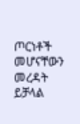ጦርነቶች መሆናቸውን መረዳት ይቻላል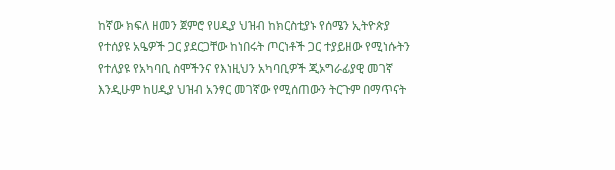ከኛው ክፍለ ዘመን ጀምሮ የሀዲያ ህዝብ ከክርስቲያኑ የሰሜን ኢትዮጵያ የተሰያዩ አዔዎች ጋር ያደርጋቸው ከነበሩት ጦርነቶች ጋር ተያይዘው የሚነሱትን የተለያዩ የአካባቢ ስሞችንና የእነዚህን አካባቢዎች ጂኦግራፊያዊ መገኛ እንዲሁም ከሀዲያ ህዝብ አንፃር መገኛው የሚሰጠውን ትርጉም በማጥናት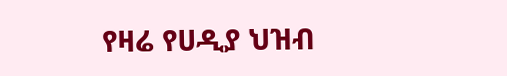የዛሬ የሀዲያ ህዝብ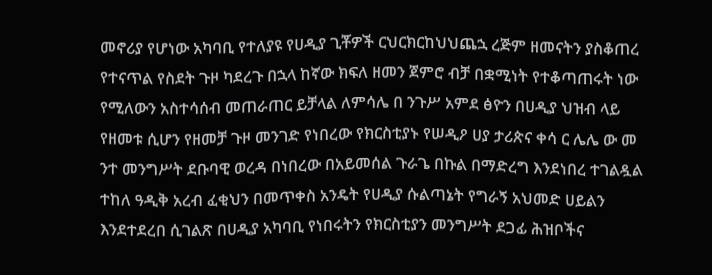መኖሪያ የሆነው አካባቢ የተለያዩ የሀዲያ ጊቾዎች ርህርክርከህህጨኋ ረጅም ዘመናትን ያስቆጠረ የተናጥል የስደት ጉዞ ካደረጉ በኋላ ከኛው ክፍለ ዘመን ጀምሮ ብቻ በቋሚነት የተቆጣጠሩት ነው የሚለውን አስተሳሰብ መጠራጠር ይቻላል ለምሳሌ በ ንጉሥ አምደ ፅዮን በሀዲያ ህዝብ ላይ የዘመቱ ሲሆን የዘመቻ ጉዞ መንገድ የነበረው የክርስቲያኑ የሠዲዖ ሀያ ታሪጵና ቀሳ ር ሌሌ ው መ ንተ መንግሥት ደቡባዊ ወረዳ በነበረው በአይመሰል ጉራጌ በኩል በማድረግ እንደነበረ ተገልዷል ተከለ ዓዲቅ አረብ ፈቂህን በመጥቀስ አንዴት የሀዲያ ሱልጣኔት የግራኝ አህመድ ሀይልን እንደተደረበ ሲገልጽ በሀዲያ አካባቢ የነበሩትን የክርስቲያን መንግሥት ደጋፊ ሕዝቦችና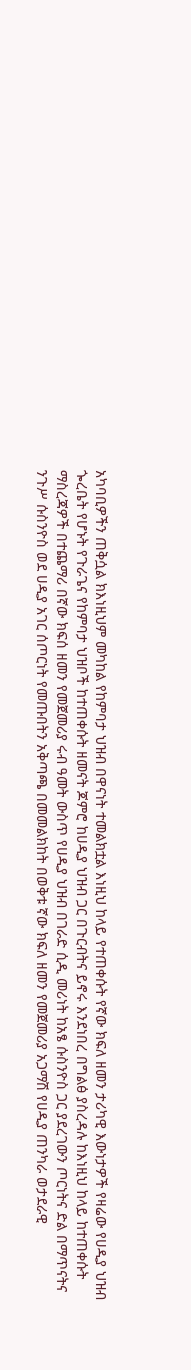አካባቢዎችን ጠቅሷል ክእነዚህም መካከል የከምባታ ህዝብ በዋናነት ተመልክቷል እነዚህ ከላይ የተጠቀሱት የኛው ክፍለ ዘመን ታሪካዊ እውነታዎች የዛሬው የሀዲያ ህዝብ ጐረቤት የሆኑት የጉራጌና የከምባታ ህዝቦች ከተጠቀሱት ዘመናት ጆምሮ ከሀዲያ ህዝብ ጋር በጉርብትና ይኖሩ እንደነበረ በግልፅ ያስረዳሉ ከእነዚህ ከላይ ከተጠቀሱት ማስረጃዎች በተጨማሪ በኛው ክፍሰ ዘመን የመጀመሪያ ሩብ ዓመት ውስጥ የሀዲያ ህዝብ በገራድ ሲዲ መሪነት ከአፄ ሱስንዮስ ጋር ያደረገውን ጦርነትና ድል በማጥናትና ንጉሥ ሱስንዮስ ወደ ሀዲያ አገር ሰጦርነት የመጡበትን አቅጣጫ በመመልክከት በወቅቱ ኛው ክፍለ ዘመን የመጀመሪያ አጋማሽ የሀዲያ ጠንካራ ወታደራዊ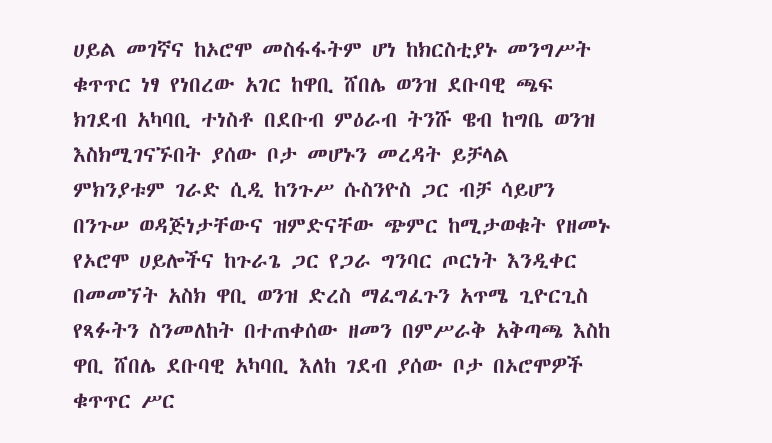ሀይል መገኛና ከኦሮሞ መስፋፋትም ሆነ ከክርስቲያኑ መንግሥት ቁጥጥር ነፃ የነበረው አገር ከዋቢ ሸበሌ ወንዝ ደቡባዊ ጫፍ ክገደብ አካባቢ ተነስቶ በደቡብ ምዕራብ ትንሹ ዌብ ከግቤ ወንዝ እስክሚገናኙበት ያሰው ቦታ መሆኑን መረዳት ይቻላል ምክንያቱም ገራድ ሲዲ ከንጉሥ ሱስንዮስ ጋር ብቻ ሳይሆን በንጉሠ ወዳጅነታቸውና ዝምድናቸው ጭምር ከሚታወቁት የዘመኑ የኦሮሞ ሀይሎችና ከጉራጌ ጋር የጋራ ግንባር ጦርነት እንዲቀር በመመኘት አስክ ዋቢ ወንዝ ድረስ ማፈግፈጉን አጥሜ ጊዮርጊስ የጻፉትን ስንመለከት በተጠቀሰው ዘመን በምሥራቅ አቅጣጫ እስከ ዋቢ ሸበሌ ደቡባዊ አካባቢ እለከ ገደብ ያሰው ቦታ በኦሮሞዎች ቁጥጥር ሥር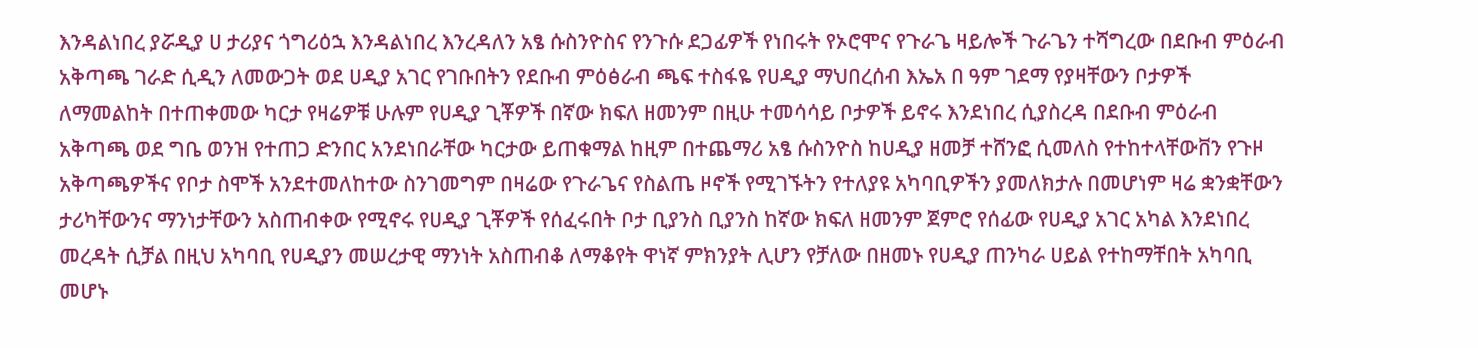እንዳልነበረ ያሯዲያ ሀ ታሪያና ጎግሪዕኋ እንዳልነበረ እንረዳለን አፄ ሱስንዮስና የንጉሱ ደጋፊዎች የነበሩት የኦሮሞና የጉራጌ ዛይሎች ጉራጌን ተሻግረው በደቡብ ምዕራብ አቅጣጫ ገራድ ሲዲን ለመውጋት ወደ ሀዲያ አገር የገቡበትን የደቡብ ምዕፅራብ ጫፍ ተስፋዬ የሀዲያ ማህበረሰብ እኤአ በ ዓም ገደማ የያዛቸውን ቦታዎች ለማመልከት በተጠቀመው ካርታ የዛሬዎቹ ሁሉም የሀዲያ ጊቾዎች በኛው ክፍለ ዘመንም በዚሁ ተመሳሳይ ቦታዎች ይኖሩ እንደነበረ ሲያስረዳ በደቡብ ምዕራብ አቅጣጫ ወደ ግቤ ወንዝ የተጠጋ ድንበር አንደነበራቸው ካርታው ይጠቁማል ከዚም በተጨማሪ አፄ ሱስንዮስ ከሀዲያ ዘመቻ ተሸንፎ ሲመለስ የተከተላቸውቨን የጉዞ አቅጣጫዎችና የቦታ ስሞች አንደተመለከተው ስንገመግም በዛሬው የጉራጌና የስልጤ ዞኖች የሚገኙትን የተለያዩ አካባቢዎችን ያመለክታሉ በመሆነም ዛሬ ቋንቋቸውን ታሪካቸውንና ማንነታቸውን አስጠብቀው የሚኖሩ የሀዲያ ጊቾዎች የሰፈሩበት ቦታ ቢያንስ ቢያንስ ከኛው ክፍለ ዘመንም ጀምሮ የሰፊው የሀዲያ አገር አካል እንደነበረ መረዳት ሲቻል በዚህ አካባቢ የሀዲያን መሠረታዊ ማንነት አስጠብቆ ለማቆየት ዋነኛ ምክንያት ሊሆን የቻለው በዘመኑ የሀዲያ ጠንካራ ሀይል የተከማቸበት አካባቢ መሆኑ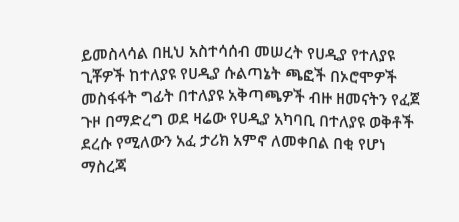ይመስላሳል በዚህ አስተሳሰብ መሠረት የሀዲያ የተለያዩ ጊቾዎች ከተለያዩ የሀዲያ ሱልጣኔት ጫፎች በኦሮሞዎች መስፋፋት ግፊት በተለያዩ አቅጣጫዎች ብዙ ዘመናትን የፈጀ ጉዞ በማድረግ ወደ ዛሬው የሀዲያ አካባቢ በተለያዩ ወቅቶች ደረሱ የሚለውን አፈ ታሪክ አምኖ ለመቀበል በቂ የሆነ ማስረጃ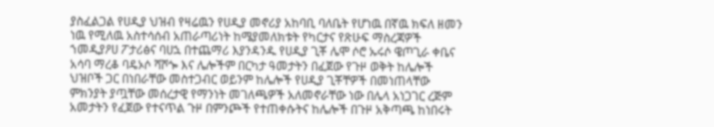ያስፈልጋል የሀዲያ ህዝብ የዛሬዉን የሀዲያ መኖሪያ አከባቢ ባለቤት የሆነዉ በኛዉ ክፍለ ዘመን ነዉ የሚለዉ አስተሳሰብ አጠራጣሪነት ከሜያመለክቱት የካርታና የጽሁፍ ማስረጃዎች ኀመዲያዖሀ ፖታሪፅና ባሀኋ በተጨማሪ እያንዳንዱ የሀዲያ ጊቾ ሌሞ ሶሮ ኡሩሶ ዌጦጊራ ቀቤና አሳባ ማረቆ ባዴኦሶ ሻሾጐ እና ሌሎችም በርካታ ዓመታትን በፈጀው የጉዞ ወቅት ከሌሎች ህዝቦች ጋር በነበራቸው መስተጋብር ወይንም ከሌሎች የሀዲያ ጊቾቸዎች በመነጠላቸው ምክንያት ያጧቸው መሰረታዊ የማንነት መገለጫዎች አለመኖራቸው ነው በሌላ አነጋገር ረጅም አመታትን የፈጀው የተናጥል ጉዞ በምንጮች የተጠቀሱትና ከሌሎች በጉዞ አቅጣጫ ከነበሩት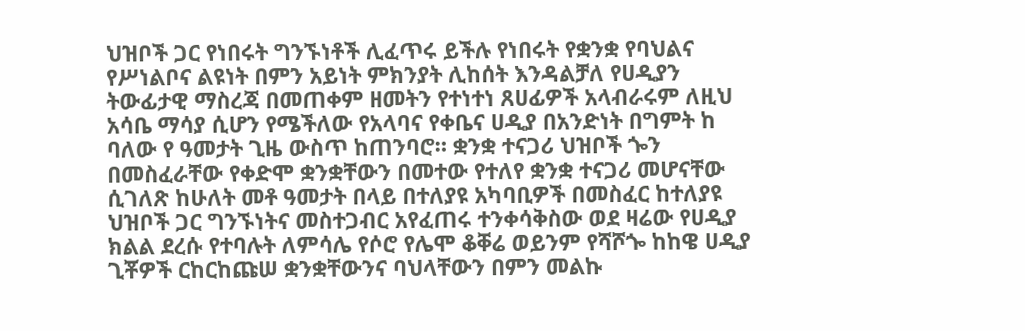ህዝቦች ጋር የነበሩት ግንኙነቶች ሊፈጥሩ ይችሉ የነበሩት የቋንቋ የባህልና የሥነልቦና ልዩነት በምን አይነት ምክንያት ሊከሰት እንዳልቻለ የሀዲያን ትውፊታዊ ማስረጃ በመጠቀም ዘመትን የተነተነ ጸሀፊዎች አላብራሩም ለዚህ አሳቤ ማሳያ ሲሆን የሜችለው የአላባና የቀቤና ሀዲያ በአንድነት በግምት ከ ባለው የ ዓመታት ጊዜ ውስጥ ከጠንባሮ። ቋንቋ ተናጋሪ ህዝቦች ጐን በመስፈራቸው የቀድሞ ቋንቋቸውን በመተው የተለየ ቋንቋ ተናጋሪ መሆናቸው ሲገለጽ ከሁለት መቶ ዓመታት በላይ በተለያዩ አካባቢዎች በመስፈር ከተለያዩ ህዝቦች ጋር ግንኙነትና መስተጋብር አየፈጠሩ ተንቀሳቅስው ወደ ዛሬው የሀዲያ ክልል ደረሱ የተባሉት ለምሳሌ የሶሮ የሌሞ ቆቐሬ ወይንም የሻሾጐ ከከዌ ሀዲያ ጊቾዎች ርከርከጩሠ ቋንቋቸውንና ባህላቸውን በምን መልኩ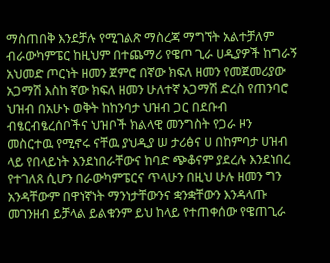ማስጠበቅ እንደቻሉ የሚገልጽ ማስረጃ ማግኘት አልተቻለም ብራውካምፔር ከዚህም በተጨማሪ የዌጦ ጊራ ሀዲያዎች ከግራኝ አህመድ ጦርነት ዘመን ጀምሮ በኛው ክፍለ ዘመን የመጀመሪያው አጋማሽ እስከ ኛው ክፍለ ዘመን ሁለተኛ አጋማሽ ድረስ የጠንባሮ ህዝብ በአሁኑ ወቅት ከከንባታ ህዝብ ጋር በደቡብ ብፄርብፄረሰቦችና ህዝቦች ክልላዊ መንግስት የጋራ ዞን መስርተዉ የሚኖሩ ናቸዉ ያህዲያ ሠ ታሪፅና ሀ በከምባታ ሀዝብ ላይ የበላይነት እንደነበራቸውና ከባድ ጭቆናም ያደረሉ እንደነበረ የተገለጸ ሲሆን በራውካምፔርና ጥላሁን በዚህ ሁሉ ዘመን ግን አንዳቸውም በዋነኛነት ማንነታቸውንና ቋንቋቸውን እንዳላጡ መገንዘብ ይቻላል ይልቁንም ይህ ከላይ የተጠቀሰው የዌጠጊራ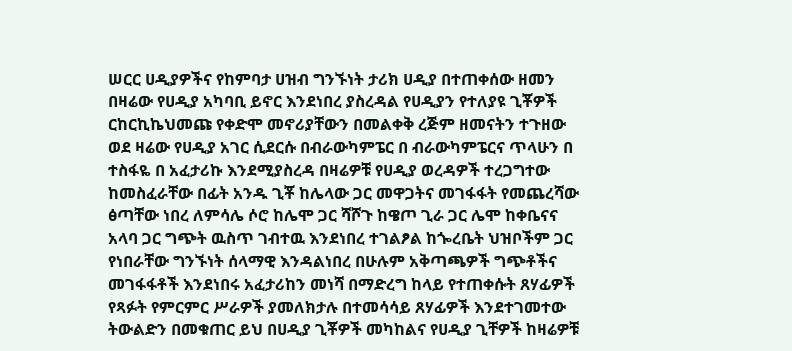ሠርር ሀዲያዎችና የከምባታ ሀዝብ ግንኙነት ታሪክ ሀዲያ በተጠቀሰው ዘመን በዛሬው የሀዲያ አካባቢ ይኖር እንደነበረ ያስረዳል የሀዲያን የተለያዩ ጊቾዎች ርከርኪኬህመጩ የቀድሞ መኖሪያቸውን በመልቀቅ ረጅም ዘመናትን ተጉዘው ወደ ዛሬው የሀዲያ አገር ሲደርሱ በብራውካምፔር በ ብራውካምፔርና ጥላሁን በ ተስፋዬ በ አፈታሪኩ እንደሚያስረዳ በዛሬዎቹ የሀዲያ ወረዳዎች ተረጋግተው ከመስፈራቸው በፊት አንዱ ጊቾ ከሌላው ጋር መዋጋትና መገፋፋት የመጨረሻው ፅጣቸው ነበረ ለምሳሌ ሶሮ ከሌሞ ጋር ሻሾጉ ከዌጦ ጊራ ጋር ሌሞ ከቀቤናና አላባ ጋር ግጭት ዉስጥ ገብተዉ እንደነበረ ተገልፆል ከጐረቤት ህዝቦችም ጋር የነበራቸው ግንኙነት ሰላማዊ እንዳልነበረ በሁሉም አቅጣጫዎች ግጭቶችና መገፋፋቶች እንደነበሩ አፈታሪከን መነሻ በማድረግ ከላይ የተጠቀሱት ጸሃፊዎች የጻፉት የምርምር ሥራዎች ያመለክታሉ በተመሳሳይ ጸሃፊዎች እንደተገመተው ትውልድን በመቁጠር ይህ በሀዲያ ጊቾዎች መካከልና የሀዲያ ጊቸዎች ከዛሬዎቹ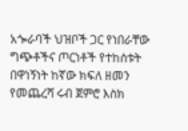አጐራባች ህዝቦች ጋር የነበራቸው ግጭቶችና ጦርነቶች የተከሰቱት በዋነኝነት ከኛው ክፍለ ዘመን የመጨረሻ ሩብ ጀምሮ እስክ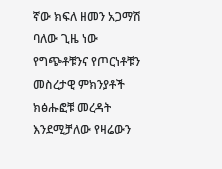ኛው ክፍለ ዘመን አጋማሽ ባለው ጊዜ ነው የግጭቶቹንና የጦርነቶቹን መስረታዊ ምክንያቶች ክፅሑፎቹ መረዳት እንደሚቻለው የዛሬውን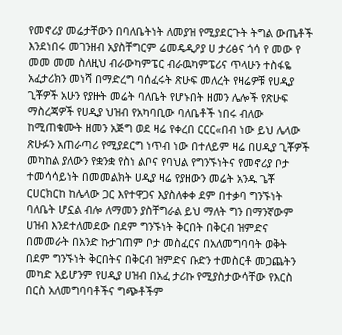የመኖሪያ መሬታቸውን በባለቤትነት ለመያዝ የሚያደርጉት ትግል ውጤቶች እንደነበሩ መገንዘብ አያስቸግርም ሬመዴዲዖያ ሀ ታሪፅና ጎሳ የ መው የ መመ መመ ስለዚህ ብራውካምፔር ብራዉካምፔሪና ጥላሁን ተስፋዬ አፈታሪክን መነሻ በማድረግ ባሰፈሩት ጽሁፍ መለረት የዛሬዎቹ የሀዲያ ጊቾዎች አሁን የያዙት መሬት ባለቤት የሆኑበት ዘመን ሌሎች የጽሁፍ ማስረጃዎች የሀዲያ ህዝብ የአካባቢው ባለቤቶች ነበሩ ብለው ከሚጠቁሙት ዘመን አጅግ ወደ ዛሬ የቀረበ ርርር«በብ ነው ይህ ሌላው ጽሁፉን አጠራጣሪ የሚያደርግ ነጥብ ነው በተለይም ዛሬ በሀዲያ ጊቾዎች መካከል ያለውን የቋንቋ የስነ ልቦና የባህል የግንኙነትና የመኖሪያ ቦታ ተመሳሳይነት በመመልክት ሀዲያ ዛሬ የያዘውን መሬት አንዱ ጌቾ ርሀርክርከ ከሌላው ጋር እየተዋጋና እያስለቀቀ ደም በተቃባ ግንኙነት ባለቤት ሆኗል ብሎ ለማመን ያስቸግራል ይህ ማለት ግን በማንኛውም ሀዝብ እንደተለመደው በደም ግንኙነት ቅርበት በቅርብ ዝምድና በመመራት በአንድ ኩታገጠም ቦታ መስፈርና በአለመግባባት ወቅት በደም ግንኙነት ቅርበትና በቅርብ ዝምድና ቡድን ተመስርቶ መጋጨትን መካድ አይሆንም የሀዲያ ሀዝብ በአፈ ታሪኩ የሚያስታውሳቸው የእርስ በርስ አለመግባባቶችና ግጭቶችም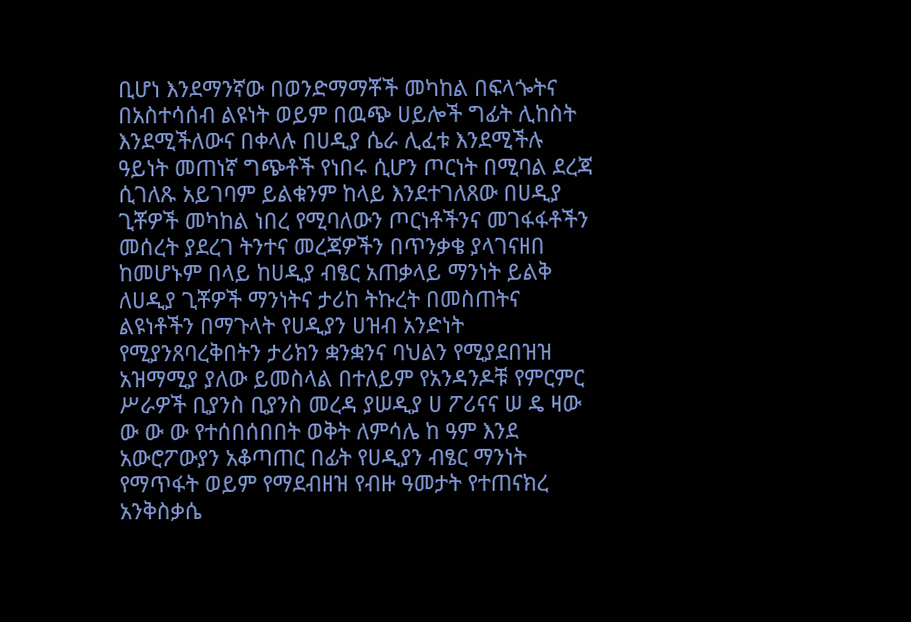ቢሆነ እንደማንኛው በወንድማማቾች መካከል በፍላጐትና በአስተሳሰብ ልዩነት ወይም በዉጭ ሀይሎች ግፊት ሊከስት እንደሚችለውና በቀላሉ በሀዲያ ሴራ ሊፈቱ እንደሚችሉ ዓይነት መጠነኛ ግጭቶች የነበሩ ሲሆን ጦርነት በሚባል ደረጃ ሲገለጹ አይገባም ይልቁንም ከላይ እንደተገለጸው በሀዲያ ጊቾዎች መካከል ነበረ የሚባለውን ጦርነቶችንና መገፋፋቶችን መሰረት ያደረገ ትንተና መረጃዎችን በጥንቃቄ ያላገናዘበ ከመሆኑም በላይ ከሀዲያ ብፄር አጠቃላይ ማንነት ይልቅ ለሀዲያ ጊቾዎች ማንነትና ታሪከ ትኩረት በመስጠትና ልዩነቶችን በማጉላት የሀዲያን ሀዝብ አንድነት የሚያንጸባረቅበትን ታሪክን ቋንቋንና ባህልን የሚያደበዝዝ አዝማሚያ ያለው ይመስላል በተለይም የአንዳንዶቹ የምርምር ሥራዎች ቢያንስ ቢያንስ መረዳ ያሠዲያ ሀ ፖሪናና ሠ ዴ ዛው ው ው ው የተሰበሰበበት ወቅት ለምሳሌ ከ ዓም እንደ አውሮፖውያን አቆጣጠር በፊት የሀዲያን ብፄር ማንነት የማጥፋት ወይም የማደብዘዝ የብዙ ዓመታት የተጠናክረ አንቅስቃሴ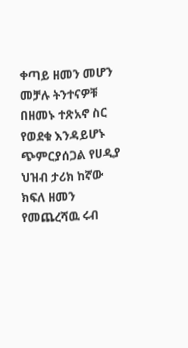ቀጣይ ዘመን መሆን መቻሉ ትንተናዎቹ በዘመኑ ተጽአኖ ስር የወደቁ እንዳይሆኑ ጭምርያሰጋል የሀዲያ ህዝብ ታሪክ ከኛው ክፍለ ዘመን የመጨረሻዉ ሩብ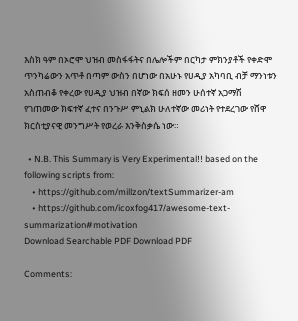እስክ ዓም በኦሮሞ ህዝብ መስፋፋትና በሌሎችም በርካታ ምክንያቶች የቀድሞ ጥንካሬውን አጥቶ በጣም ውስን በሆነው በአሁኑ የሀዲያ አካባቢ ብቻ ማንነቱን አስጠብቆ የቀረው የሀዲያ ህዝብ በኛው ክፍሰ ዘመን ሁሰተኛ አጋማሽ የገጠመው ክፍተኛ ፈተና በንጉሥ ምኒልክ ሁለተኛው መሪነት የተደረገው የሸዋ ክርስቲያናዊ መንግሥት የወረራ እንቅስቃሴ ነው።

  • N.B. This Summary is Very Experimental!! based on the following scripts from:
    • https://github.com/millzon/textSummarizer-am
    • https://github.com/icoxfog417/awesome-text-summarization#motivation
Download Searchable PDF Download PDF

Comments: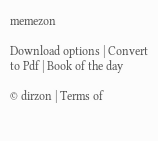memezon

Download options | Convert to Pdf | Book of the day

© dirzon | Terms of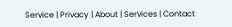Service | Privacy | About | Services | Contact